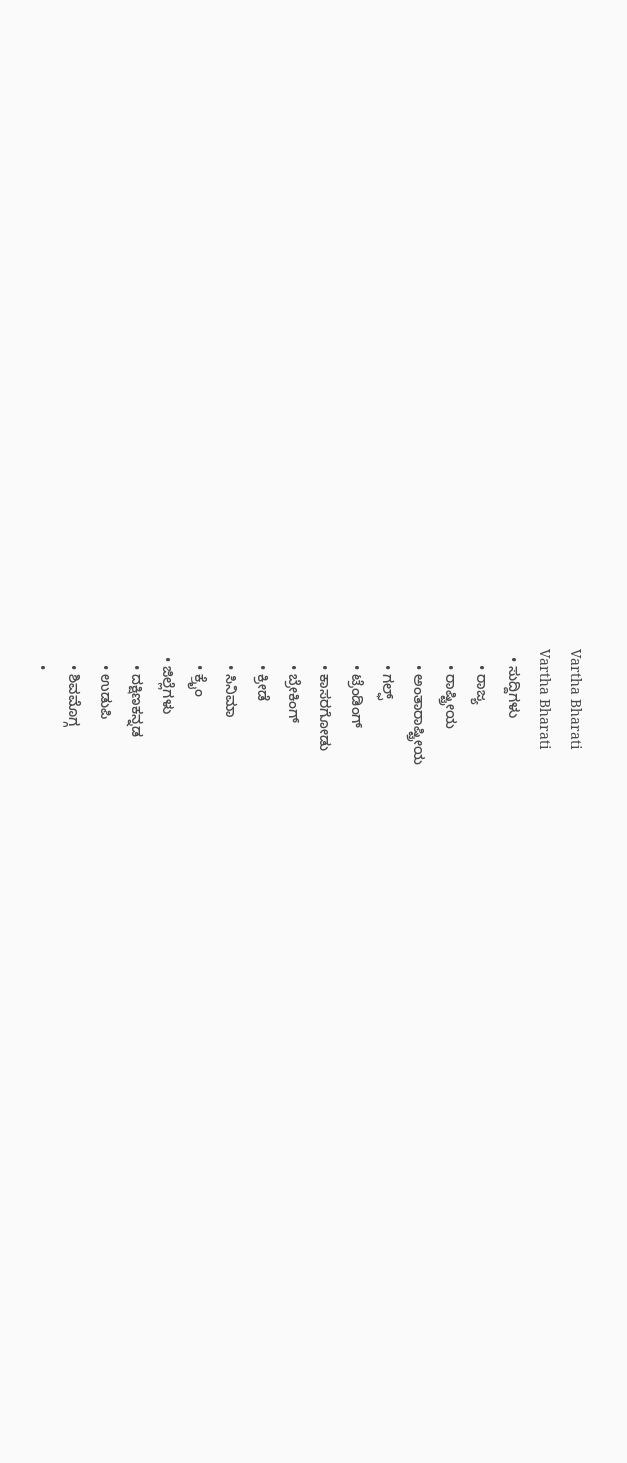Vartha Bharati
Vartha Bharati
  • ಸುದ್ದಿಗಳು
    • ರಾಜ್ಯ
    • ರಾಷ್ಟ್ರೀಯ
    • ಅಂತಾರಾಷ್ಟ್ರೀಯ
    • ಗಲ್ಫ್
    • ಟ್ರೆಂಡಿಂಗ್
    • ಕಾಸರಗೋಡು
    • ಬ್ರೇಕಿಂಗ್
    • ಕ್ರೀಡೆ
    • ಸಿನಿಮಾ
    • ಕ್ರೈಂ
  • ಜಿಲ್ಲೆಗಳು
    • ದಕ್ಷಿಣಕನ್ನಡ
    • ಉಡುಪಿ
    • ಶಿವಮೊಗ್ಗ
    •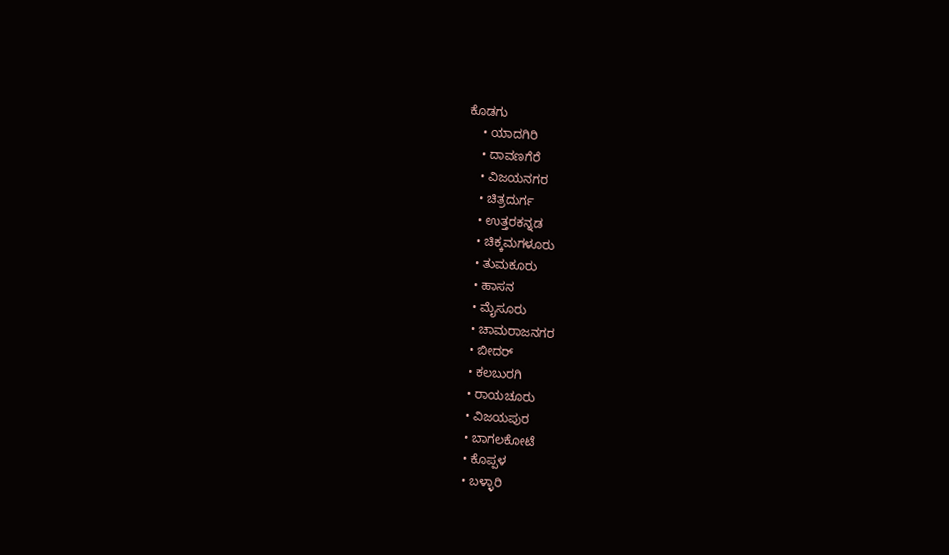ಕೊಡಗು
    • ಯಾದಗಿರಿ
    • ದಾವಣಗೆರೆ
    • ವಿಜಯನಗರ
    • ಚಿತ್ರದುರ್ಗ
    • ಉತ್ತರಕನ್ನಡ
    • ಚಿಕ್ಕಮಗಳೂರು
    • ತುಮಕೂರು
    • ಹಾಸನ
    • ಮೈಸೂರು
    • ಚಾಮರಾಜನಗರ
    • ಬೀದರ್‌
    • ಕಲಬುರಗಿ
    • ರಾಯಚೂರು
    • ವಿಜಯಪುರ
    • ಬಾಗಲಕೋಟೆ
    • ಕೊಪ್ಪಳ
    • ಬಳ್ಳಾರಿ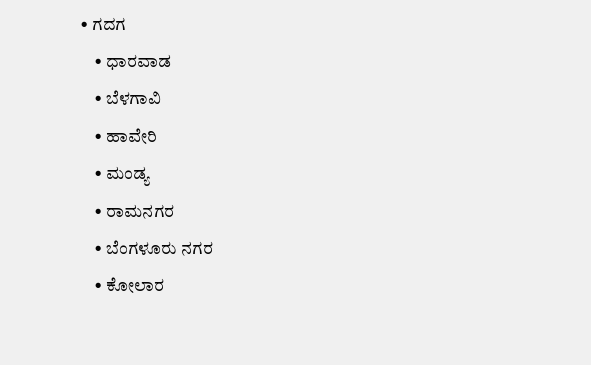• ಗದಗ
    • ಧಾರವಾಡ‌
    • ಬೆಳಗಾವಿ
    • ಹಾವೇರಿ
    • ಮಂಡ್ಯ
    • ರಾಮನಗರ
    • ಬೆಂಗಳೂರು ನಗರ
    • ಕೋಲಾರ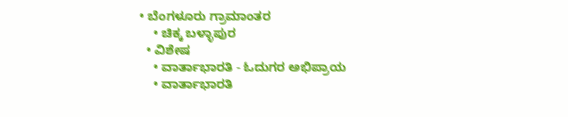• ಬೆಂಗಳೂರು ಗ್ರಾಮಾಂತರ
    • ಚಿಕ್ಕ ಬಳ್ಳಾಪುರ
  • ವಿಶೇಷ
    • ವಾರ್ತಾಭಾರತಿ - ಓದುಗರ ಅಭಿಪ್ರಾಯ
    • ವಾರ್ತಾಭಾರತಿ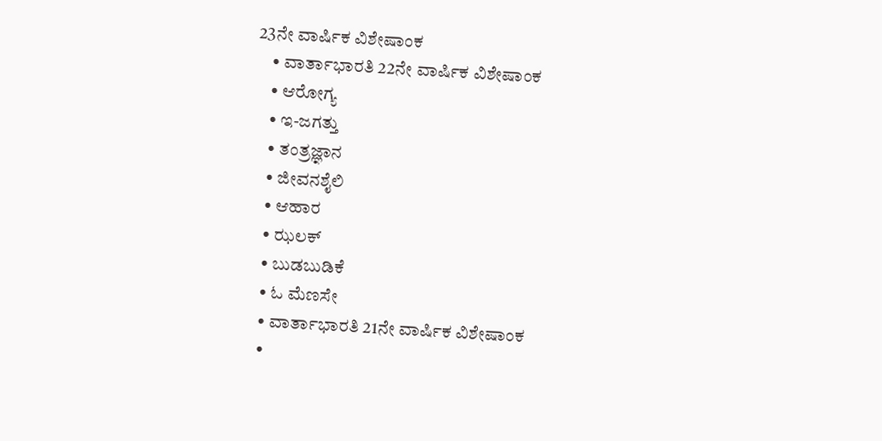23ನೇ ವಾರ್ಷಿಕ ವಿಶೇಷಾಂಕ
    • ವಾರ್ತಾಭಾರತಿ 22ನೇ ವಾರ್ಷಿಕ ವಿಶೇಷಾಂಕ
    • ಆರೋಗ್ಯ
    • ಇ-ಜಗತ್ತು
    • ತಂತ್ರಜ್ಞಾನ
    • ಜೀವನಶೈಲಿ
    • ಆಹಾರ
    • ಝಲಕ್
    • ಬುಡಬುಡಿಕೆ
    • ಓ ಮೆಣಸೇ
    • ವಾರ್ತಾಭಾರತಿ 21ನೇ ವಾರ್ಷಿಕ ವಿಶೇಷಾಂಕ
    •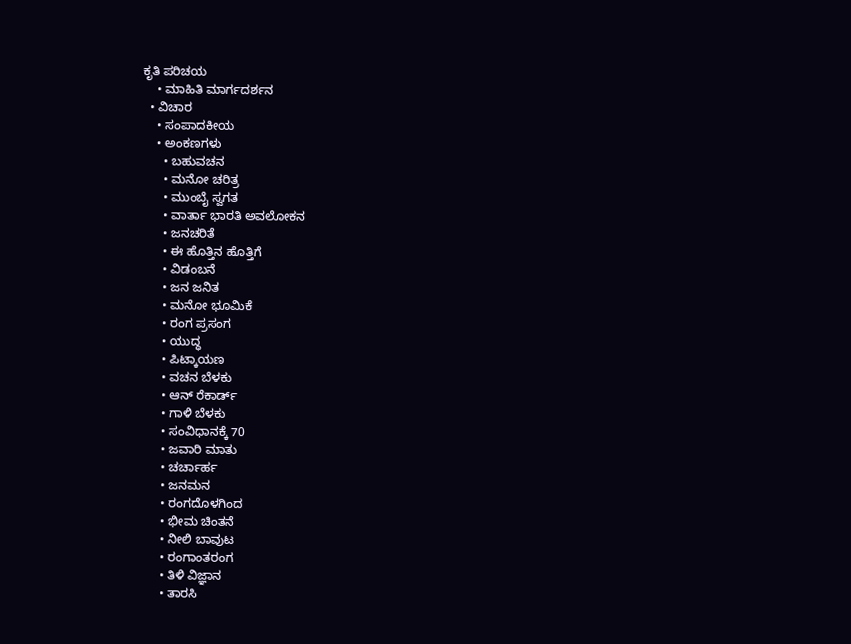ಕೃತಿ ಪರಿಚಯ
    • ಮಾಹಿತಿ ಮಾರ್ಗದರ್ಶನ
  • ವಿಚಾರ
    • ಸಂಪಾದಕೀಯ
    • ಅಂಕಣಗಳು
      • ಬಹುವಚನ
      • ಮನೋ ಚರಿತ್ರ
      • ಮುಂಬೈ ಸ್ವಗತ
      • ವಾರ್ತಾ ಭಾರತಿ ಅವಲೋಕನ
      • ಜನಚರಿತೆ
      • ಈ ಹೊತ್ತಿನ ಹೊತ್ತಿಗೆ
      • ವಿಡಂಬನೆ
      • ಜನ ಜನಿತ
      • ಮನೋ ಭೂಮಿಕೆ
      • ರಂಗ ಪ್ರಸಂಗ
      • ಯುದ್ಧ
      • ಪಿಟ್ಕಾಯಣ
      • ವಚನ ಬೆಳಕು
      • ಆನ್ ರೆಕಾರ್ಡ್
      • ಗಾಳಿ ಬೆಳಕು
      • ಸಂವಿಧಾನಕ್ಕೆ 70
      • ಜವಾರಿ ಮಾತು
      • ಚರ್ಚಾರ್ಹ
      • ಜನಮನ
      • ರಂಗದೊಳಗಿಂದ
      • ಭೀಮ ಚಿಂತನೆ
      • ನೀಲಿ ಬಾವುಟ
      • ರಂಗಾಂತರಂಗ
      • ತಿಳಿ ವಿಜ್ಞಾನ
      • ತಾರಸಿ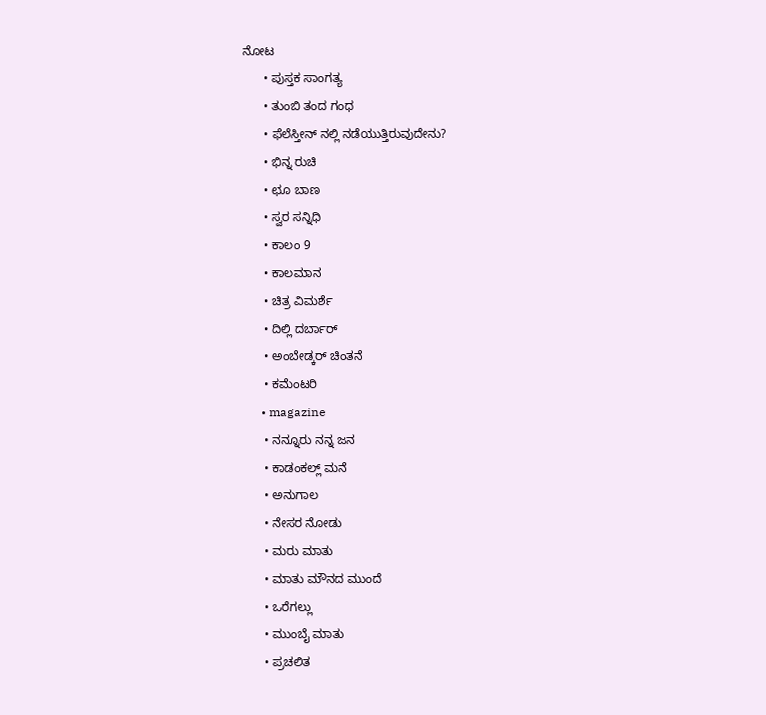ನೋಟ
      • ಪುಸ್ತಕ ಸಾಂಗತ್ಯ
      • ತುಂಬಿ ತಂದ ಗಂಧ
      • ಫೆಲೆಸ್ತೀನ್ ‌ನಲ್ಲಿ ನಡೆಯುತ್ತಿರುವುದೇನು?
      • ಭಿನ್ನ ರುಚಿ
      • ಛೂ ಬಾಣ
      • ಸ್ವರ ಸನ್ನಿಧಿ
      • ಕಾಲಂ 9
      • ಕಾಲಮಾನ
      • ಚಿತ್ರ ವಿಮರ್ಶೆ
      • ದಿಲ್ಲಿ ದರ್ಬಾರ್
      • ಅಂಬೇಡ್ಕರ್ ಚಿಂತನೆ
      • ಕಮೆಂಟರಿ
      • magazine
      • ನನ್ನೂರು ನನ್ನ ಜನ
      • ಕಾಡಂಕಲ್ಲ್ ಮನೆ
      • ಅನುಗಾಲ
      • ನೇಸರ ನೋಡು
      • ಮರು ಮಾತು
      • ಮಾತು ಮೌನದ ಮುಂದೆ
      • ಒರೆಗಲ್ಲು
      • ಮುಂಬೈ ಮಾತು
      • ಪ್ರಚಲಿತ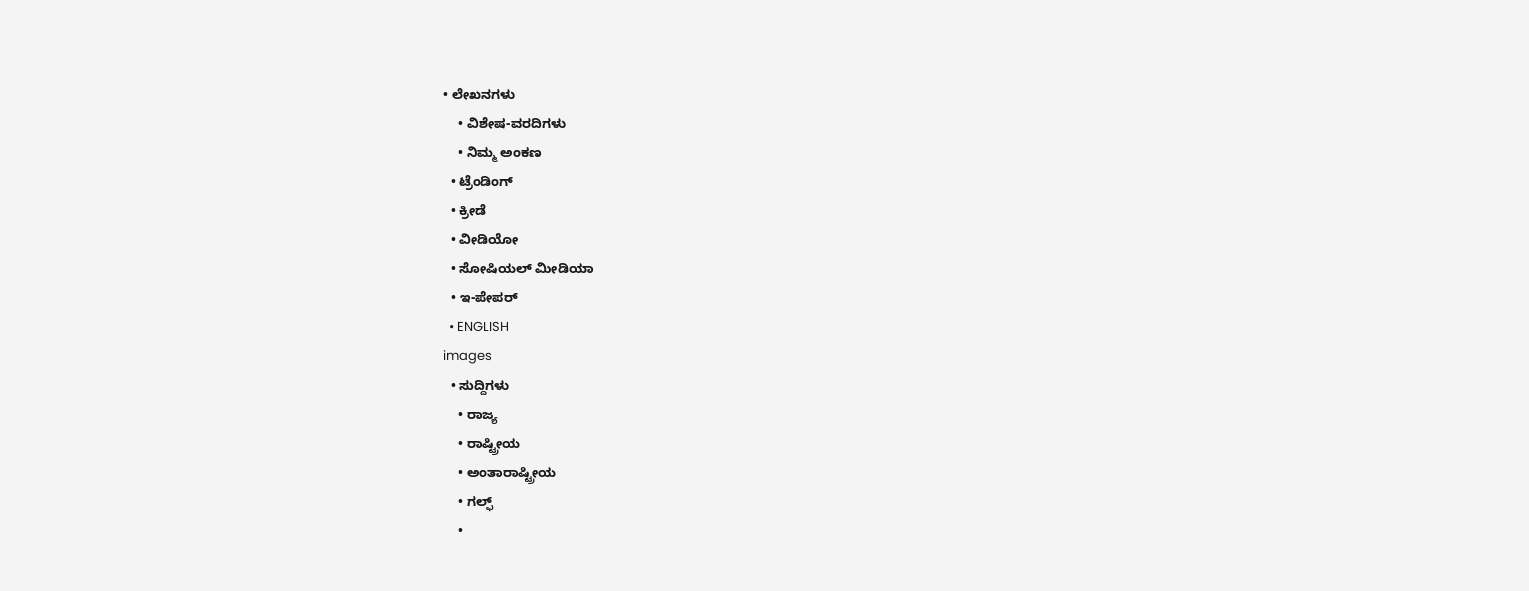• ಲೇಖನಗಳು
    • ವಿಶೇಷ-ವರದಿಗಳು
    • ನಿಮ್ಮ ಅಂಕಣ
  • ಟ್ರೆಂಡಿಂಗ್
  • ಕ್ರೀಡೆ
  • ವೀಡಿಯೋ
  • ಸೋಷಿಯಲ್ ಮೀಡಿಯಾ
  • ಇ-ಪೇಪರ್
  • ENGLISH
images
  • ಸುದ್ದಿಗಳು
    • ರಾಜ್ಯ
    • ರಾಷ್ಟ್ರೀಯ
    • ಅಂತಾರಾಷ್ಟ್ರೀಯ
    • ಗಲ್ಫ್
    •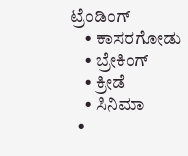ಟ್ರೆಂಡಿಂಗ್
    • ಕಾಸರಗೋಡು
    • ಬ್ರೇಕಿಂಗ್
    • ಕ್ರೀಡೆ
    • ಸಿನಿಮಾ
  •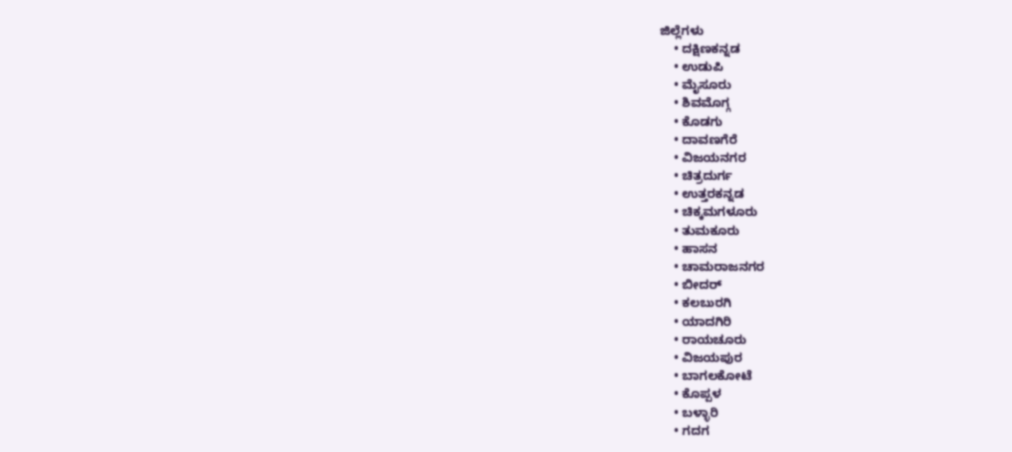ಜಿಲ್ಲೆಗಳು
    • ದಕ್ಷಿಣಕನ್ನಡ
    • ಉಡುಪಿ
    • ಮೈಸೂರು
    • ಶಿವಮೊಗ್ಗ
    • ಕೊಡಗು
    • ದಾವಣಗೆರೆ
    • ವಿಜಯನಗರ
    • ಚಿತ್ರದುರ್ಗ
    • ಉತ್ತರಕನ್ನಡ
    • ಚಿಕ್ಕಮಗಳೂರು
    • ತುಮಕೂರು
    • ಹಾಸನ
    • ಚಾಮರಾಜನಗರ
    • ಬೀದರ್‌
    • ಕಲಬುರಗಿ
    • ಯಾದಗಿರಿ
    • ರಾಯಚೂರು
    • ವಿಜಯಪುರ
    • ಬಾಗಲಕೋಟೆ
    • ಕೊಪ್ಪಳ
    • ಬಳ್ಳಾರಿ
    • ಗದಗ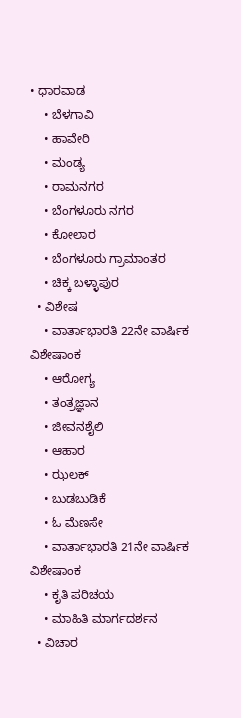• ಧಾರವಾಡ
    • ಬೆಳಗಾವಿ
    • ಹಾವೇರಿ
    • ಮಂಡ್ಯ
    • ರಾಮನಗರ
    • ಬೆಂಗಳೂರು ನಗರ
    • ಕೋಲಾರ
    • ಬೆಂಗಳೂರು ಗ್ರಾಮಾಂತರ
    • ಚಿಕ್ಕ ಬಳ್ಳಾಪುರ
  • ವಿಶೇಷ
    • ವಾರ್ತಾಭಾರತಿ 22ನೇ ವಾರ್ಷಿಕ ವಿಶೇಷಾಂಕ
    • ಆರೋಗ್ಯ
    • ತಂತ್ರಜ್ಞಾನ
    • ಜೀವನಶೈಲಿ
    • ಆಹಾರ
    • ಝಲಕ್
    • ಬುಡಬುಡಿಕೆ
    • ಓ ಮೆಣಸೇ
    • ವಾರ್ತಾಭಾರತಿ 21ನೇ ವಾರ್ಷಿಕ ವಿಶೇಷಾಂಕ
    • ಕೃತಿ ಪರಿಚಯ
    • ಮಾಹಿತಿ ಮಾರ್ಗದರ್ಶನ
  • ವಿಚಾರ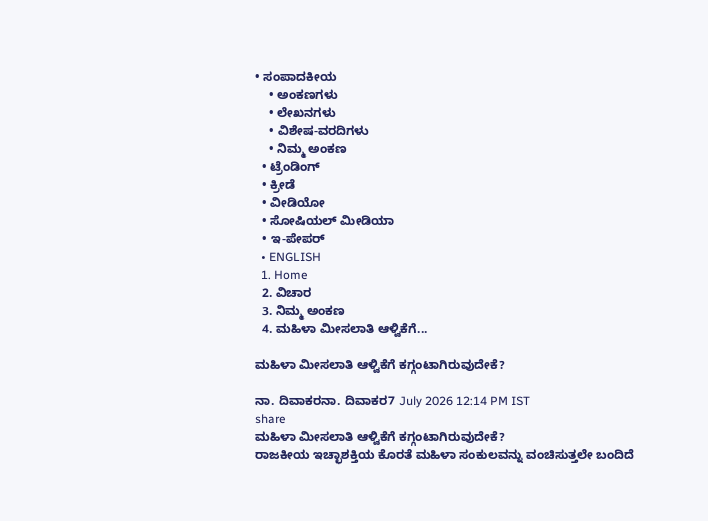• ಸಂಪಾದಕೀಯ
    • ಅಂಕಣಗಳು
    • ಲೇಖನಗಳು
    • ವಿಶೇಷ-ವರದಿಗಳು
    • ನಿಮ್ಮ ಅಂಕಣ
  • ಟ್ರೆಂಡಿಂಗ್
  • ಕ್ರೀಡೆ
  • ವೀಡಿಯೋ
  • ಸೋಷಿಯಲ್ ಮೀಡಿಯಾ
  • ಇ-ಪೇಪರ್
  • ENGLISH
  1. Home
  2. ವಿಚಾರ
  3. ನಿಮ್ಮ ಅಂಕಣ
  4. ಮಹಿಳಾ ಮೀಸಲಾತಿ ಆಳ್ವಿಕೆಗೆ...

ಮಹಿಳಾ ಮೀಸಲಾತಿ ಆಳ್ವಿಕೆಗೆ ಕಗ್ಗಂಟಾಗಿರುವುದೇಕೆ?

ನಾ. ದಿವಾಕರನಾ. ದಿವಾಕರ7 July 2026 12:14 PM IST
share
ಮಹಿಳಾ ಮೀಸಲಾತಿ ಆಳ್ವಿಕೆಗೆ ಕಗ್ಗಂಟಾಗಿರುವುದೇಕೆ?
ರಾಜಕೀಯ ಇಚ್ಛಾಶಕ್ತಿಯ ಕೊರತೆ ಮಹಿಳಾ ಸಂಕುಲವನ್ನು ವಂಚಿಸುತ್ತಲೇ ಬಂದಿದೆ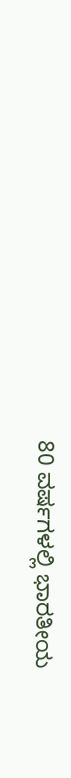80 ವರ್ಷಗಳಲ್ಲಿ ಭಾರತೀಯ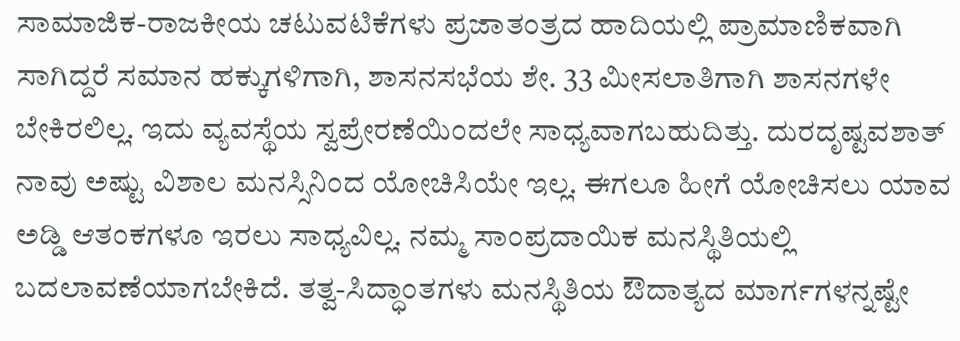ಸಾಮಾಜಿಕ-ರಾಜಕೀಯ ಚಟುವಟಿಕೆಗಳು ಪ್ರಜಾತಂತ್ರದ ಹಾದಿಯಲ್ಲಿ ಪ್ರಾಮಾಣಿಕವಾಗಿ ಸಾಗಿದ್ದರೆ ಸಮಾನ ಹಕ್ಕುಗಳಿಗಾಗಿ, ಶಾಸನಸಭೆಯ ಶೇ. 33 ಮೀಸಲಾತಿಗಾಗಿ ಶಾಸನಗಳೇ ಬೇಕಿರಲಿಲ್ಲ. ಇದು ವ್ಯವಸ್ಥೆಯ ಸ್ವಪ್ರೇರಣೆಯಿಂದಲೇ ಸಾಧ್ಯವಾಗಬಹುದಿತ್ತು. ದುರದೃಷ್ಟವಶಾತ್ ನಾವು ಅಷ್ಟು ವಿಶಾಲ ಮನಸ್ಸಿನಿಂದ ಯೋಚಿಸಿಯೇ ಇಲ್ಲ. ಈಗಲೂ ಹೀಗೆ ಯೋಚಿಸಲು ಯಾವ ಅಡ್ಡಿ ಆತಂಕಗಳೂ ಇರಲು ಸಾಧ್ಯವಿಲ್ಲ. ನಮ್ಮ ಸಾಂಪ್ರದಾಯಿಕ ಮನಸ್ಥಿತಿಯಲ್ಲಿ ಬದಲಾವಣೆಯಾಗಬೇಕಿದೆ. ತತ್ವ-ಸಿದ್ಧಾಂತಗಳು ಮನಸ್ಥಿತಿಯ ಔದಾತ್ಯದ ಮಾರ್ಗಗಳನ್ನಷ್ಟೇ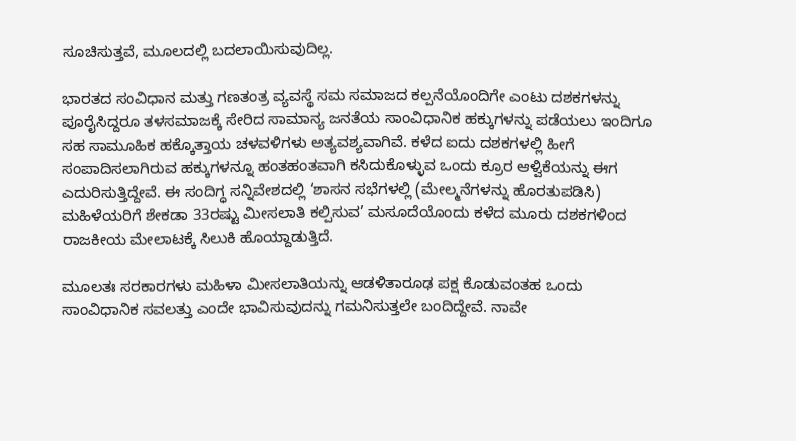ಸೂಚಿಸುತ್ತವೆ, ಮೂಲದಲ್ಲಿ ಬದಲಾಯಿಸುವುದಿಲ್ಲ.

ಭಾರತದ ಸಂವಿಧಾನ ಮತ್ತು ಗಣತಂತ್ರ ವ್ಯವಸ್ಥೆ ಸಮ ಸಮಾಜದ ಕಲ್ಪನೆಯೊಂದಿಗೇ ಎಂಟು ದಶಕಗಳನ್ನು ಪೂರೈಸಿದ್ದರೂ ತಳಸಮಾಜಕ್ಕೆ ಸೇರಿದ ಸಾಮಾನ್ಯ ಜನತೆಯ ಸಾಂವಿಧಾನಿಕ ಹಕ್ಕುಗಳನ್ನು ಪಡೆಯಲು ಇಂದಿಗೂ ಸಹ ಸಾಮೂಹಿಕ ಹಕ್ಕೊತ್ತಾಯ ಚಳವಳಿಗಳು ಅತ್ಯವಶ್ಯವಾಗಿವೆ. ಕಳೆದ ಐದು ದಶಕಗಳಲ್ಲಿ ಹೀಗೆ ಸಂಪಾದಿಸಲಾಗಿರುವ ಹಕ್ಕುಗಳನ್ನೂ ಹಂತಹಂತವಾಗಿ ಕಸಿದುಕೊಳ್ಳುವ ಒಂದು ಕ್ರೂರ ಆಳ್ವಿಕೆಯನ್ನು ಈಗ ಎದುರಿಸುತ್ತಿದ್ದೇವೆ. ಈ ಸಂದಿಗ್ಧ ಸನ್ನಿವೇಶದಲ್ಲಿ ‘ಶಾಸನ ಸಭೆಗಳಲ್ಲಿ (ಮೇಲ್ಮನೆಗಳನ್ನು ಹೊರತುಪಡಿಸಿ) ಮಹಿಳೆಯರಿಗೆ ಶೇಕಡಾ 33ರಷ್ಟು ಮೀಸಲಾತಿ ಕಲ್ಪಿಸುವ’ ಮಸೂದೆಯೊಂದು ಕಳೆದ ಮೂರು ದಶಕಗಳಿಂದ ರಾಜಕೀಯ ಮೇಲಾಟಕ್ಕೆ ಸಿಲುಕಿ ಹೊಯ್ದಾಡುತ್ತಿದೆ.

ಮೂಲತಃ ಸರಕಾರಗಳು ಮಹಿಳಾ ಮೀಸಲಾತಿಯನ್ನು ಆಡಳಿತಾರೂಢ ಪಕ್ಷ ಕೊಡುವಂತಹ ಒಂದು ಸಾಂವಿಧಾನಿಕ ಸವಲತ್ತು ಎಂದೇ ಭಾವಿಸುವುದನ್ನು ಗಮನಿಸುತ್ತಲೇ ಬಂದಿದ್ದೇವೆ. ನಾವೇ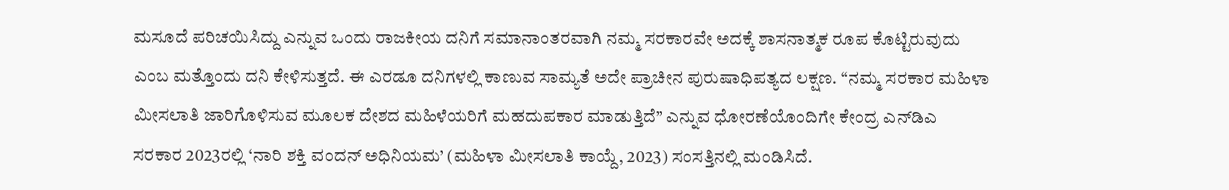ಮಸೂದೆ ಪರಿಚಯಿಸಿದ್ದು ಎನ್ನುವ ಒಂದು ರಾಜಕೀಯ ದನಿಗೆ ಸಮಾನಾಂತರವಾಗಿ ನಮ್ಮ ಸರಕಾರವೇ ಅದಕ್ಕೆ ಶಾಸನಾತ್ಮಕ ರೂಪ ಕೊಟ್ಟಿರುವುದು ಎಂಬ ಮತ್ತೊಂದು ದನಿ ಕೇಳಿಸುತ್ತದೆ. ಈ ಎರಡೂ ದನಿಗಳಲ್ಲಿ ಕಾಣುವ ಸಾಮ್ಯತೆ ಅದೇ ಪ್ರಾಚೀನ ಪುರುಷಾಧಿಪತ್ಯದ ಲಕ್ಷಣ. ‘‘ನಮ್ಮ ಸರಕಾರ ಮಹಿಳಾ ಮೀಸಲಾತಿ ಜಾರಿಗೊಳಿಸುವ ಮೂಲಕ ದೇಶದ ಮಹಿಳೆಯರಿಗೆ ಮಹದುಪಕಾರ ಮಾಡುತ್ತಿದೆ’’ ಎನ್ನುವ ಧೋರಣೆಯೊಂದಿಗೇ ಕೇಂದ್ರ ಎನ್‌ಡಿಎ ಸರಕಾರ 2023ರಲ್ಲಿ ‘ನಾರಿ ಶಕ್ತಿ ವಂದನ್ ಅಧಿನಿಯಮ’ (ಮಹಿಳಾ ಮೀಸಲಾತಿ ಕಾಯ್ದೆ, 2023) ಸಂಸತ್ತಿನಲ್ಲಿ ಮಂಡಿಸಿದೆ.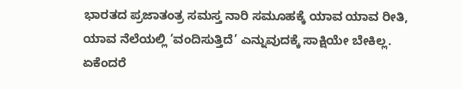ಭಾರತದ ಪ್ರಜಾತಂತ್ರ ಸಮಸ್ತ ನಾರಿ ಸಮೂಹಕ್ಕೆ ಯಾವ ಯಾವ ರೀತಿ, ಯಾವ ನೆಲೆಯಲ್ಲಿ ‘ವಂದಿಸುತ್ತಿದೆ’ ಎನ್ನುವುದಕ್ಕೆ ಸಾಕ್ಷಿಯೇ ಬೇಕಿಲ್ಲ. ಏಕೆಂದರೆ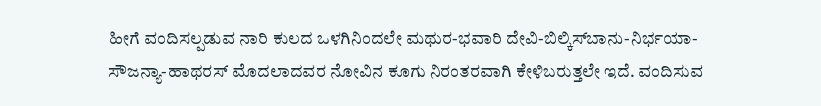ಹೀಗೆ ವಂದಿಸಲ್ಪಡುವ ನಾರಿ ಕುಲದ ಒಳಗಿನಿಂದಲೇ ಮಥುರ-ಭವಾರಿ ದೇವಿ-ಬಿಲ್ಕಿಸ್‌ಬಾನು-ನಿರ್ಭಯಾ-ಸೌಜನ್ಯಾ-ಹಾಥರಸ್ ಮೊದಲಾದವರ ನೋವಿನ ಕೂಗು ನಿರಂತರವಾಗಿ ಕೇಳಿಬರುತ್ತಲೇ ಇದೆ. ವಂದಿಸುವ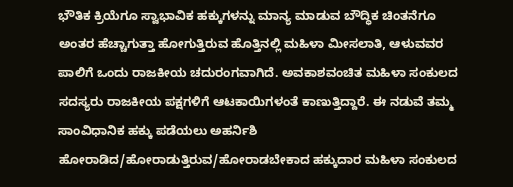ಭೌತಿಕ ಕ್ರಿಯೆಗೂ ಸ್ವಾಭಾವಿಕ ಹಕ್ಕುಗಳನ್ನು ಮಾನ್ಯ ಮಾಡುವ ಬೌದ್ಧಿಕ ಚಿಂತನೆಗೂ ಅಂತರ ಹೆಚ್ಚಾಗುತ್ತಾ ಹೋಗುತ್ತಿರುವ ಹೊತ್ತಿನಲ್ಲಿ ಮಹಿಳಾ ಮೀಸಲಾತಿ, ಆಳುವವರ ಪಾಲಿಗೆ ಒಂದು ರಾಜಕೀಯ ಚದುರಂಗವಾಗಿದೆ. ಅವಕಾಶವಂಚಿತ ಮಹಿಳಾ ಸಂಕುಲದ ಸದಸ್ಯರು ರಾಜಕೀಯ ಪಕ್ಷಗಳಿಗೆ ಆಟಕಾಯಿಗಳಂತೆ ಕಾಣುತ್ತಿದ್ದಾರೆ. ಈ ನಡುವೆ ತಮ್ಮ ಸಾಂವಿಧಾನಿಕ ಹಕ್ಕು ಪಡೆಯಲು ಅಹರ್ನಿಶಿ ಹೋರಾಡಿದ/ಹೋರಾಡುತ್ತಿರುವ/ಹೋರಾಡಬೇಕಾದ ಹಕ್ಕುದಾರ ಮಹಿಳಾ ಸಂಕುಲದ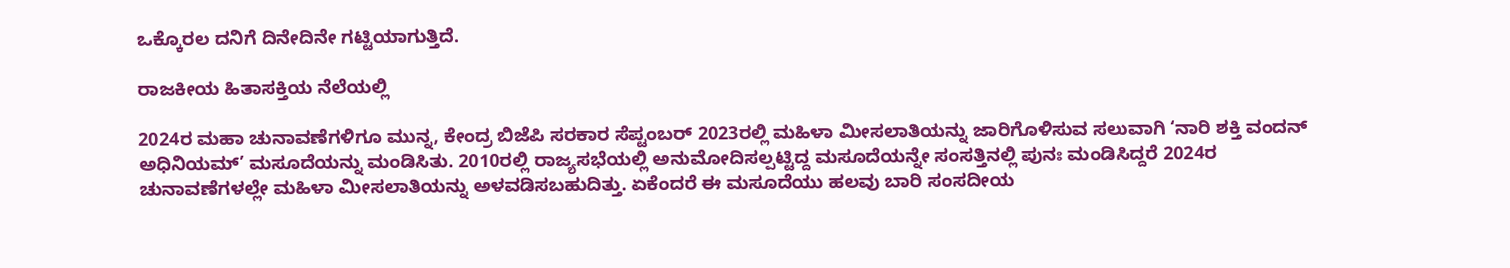ಒಕ್ಕೊರಲ ದನಿಗೆ ದಿನೇದಿನೇ ಗಟ್ಟಿಯಾಗುತ್ತಿದೆ.

ರಾಜಕೀಯ ಹಿತಾಸಕ್ತಿಯ ನೆಲೆಯಲ್ಲಿ

2024ರ ಮಹಾ ಚುನಾವಣೆಗಳಿಗೂ ಮುನ್ನ, ಕೇಂದ್ರ ಬಿಜೆಪಿ ಸರಕಾರ ಸೆಪ್ಟಂಬರ್ 2023ರಲ್ಲಿ ಮಹಿಳಾ ಮೀಸಲಾತಿಯನ್ನು ಜಾರಿಗೊಳಿಸುವ ಸಲುವಾಗಿ ‘ನಾರಿ ಶಕ್ತಿ ವಂದನ್ ಅಧಿನಿಯಮ್’ ಮಸೂದೆಯನ್ನು ಮಂಡಿಸಿತು. 2010ರಲ್ಲಿ ರಾಜ್ಯಸಭೆಯಲ್ಲಿ ಅನುಮೋದಿಸಲ್ಪಟ್ಟಿದ್ದ ಮಸೂದೆಯನ್ನೇ ಸಂಸತ್ತಿನಲ್ಲಿ ಪುನಃ ಮಂಡಿಸಿದ್ದರೆ 2024ರ ಚುನಾವಣೆಗಳಲ್ಲೇ ಮಹಿಳಾ ಮೀಸಲಾತಿಯನ್ನು ಅಳವಡಿಸಬಹುದಿತ್ತು. ಏಕೆಂದರೆ ಈ ಮಸೂದೆಯು ಹಲವು ಬಾರಿ ಸಂಸದೀಯ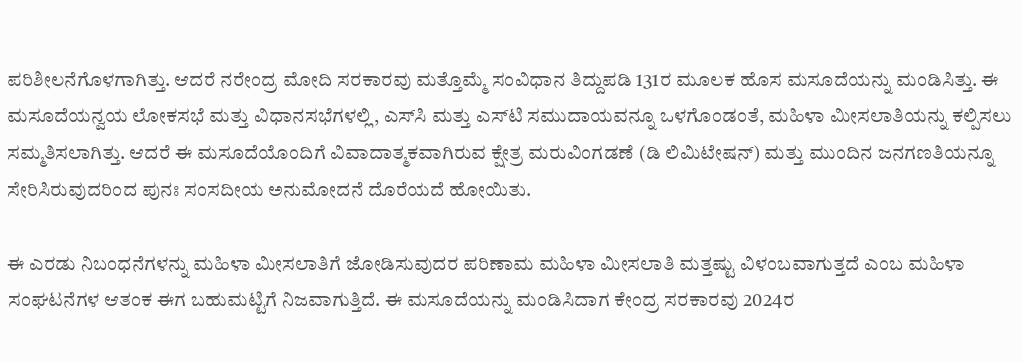ಪರಿಶೀಲನೆಗೊಳಗಾಗಿತ್ತು. ಆದರೆ ನರೇಂದ್ರ ಮೋದಿ ಸರಕಾರವು ಮತ್ತೊಮ್ಮೆ ಸಂವಿಧಾನ ತಿದ್ದುಪಡಿ 131ರ ಮೂಲಕ ಹೊಸ ಮಸೂದೆಯನ್ನು ಮಂಡಿಸಿತ್ತು. ಈ ಮಸೂದೆಯನ್ವಯ ಲೋಕಸಭೆ ಮತ್ತು ವಿಧಾನಸಭೆಗಳಲ್ಲಿ, ಎಸ್‌ಸಿ ಮತ್ತು ಎಸ್‌ಟಿ ಸಮುದಾಯವನ್ನೂ ಒಳಗೊಂಡಂತೆ, ಮಹಿಳಾ ಮೀಸಲಾತಿಯನ್ನು ಕಲ್ಪಿಸಲು ಸಮ್ಮತಿಸಲಾಗಿತ್ತು. ಆದರೆ ಈ ಮಸೂದೆಯೊಂದಿಗೆ ವಿವಾದಾತ್ಮಕವಾಗಿರುವ ಕ್ಷೇತ್ರ ಮರುವಿಂಗಡಣೆ (ಡಿ ಲಿಮಿಟೇಷನ್) ಮತ್ತು ಮುಂದಿನ ಜನಗಣತಿಯನ್ನೂ ಸೇರಿಸಿರುವುದರಿಂದ ಪುನಃ ಸಂಸದೀಯ ಅನುಮೋದನೆ ದೊರೆಯದೆ ಹೋಯಿತು.

ಈ ಎರಡು ನಿಬಂಧನೆಗಳನ್ನು ಮಹಿಳಾ ಮೀಸಲಾತಿಗೆ ಜೋಡಿಸುವುದರ ಪರಿಣಾಮ ಮಹಿಳಾ ಮೀಸಲಾತಿ ಮತ್ತಷ್ಟು ವಿಳಂಬವಾಗುತ್ತದೆ ಎಂಬ ಮಹಿಳಾ ಸಂಘಟನೆಗಳ ಆತಂಕ ಈಗ ಬಹುಮಟ್ಟಿಗೆ ನಿಜವಾಗುತ್ತಿದೆ. ಈ ಮಸೂದೆಯನ್ನು ಮಂಡಿಸಿದಾಗ ಕೇಂದ್ರ ಸರಕಾರವು 2024ರ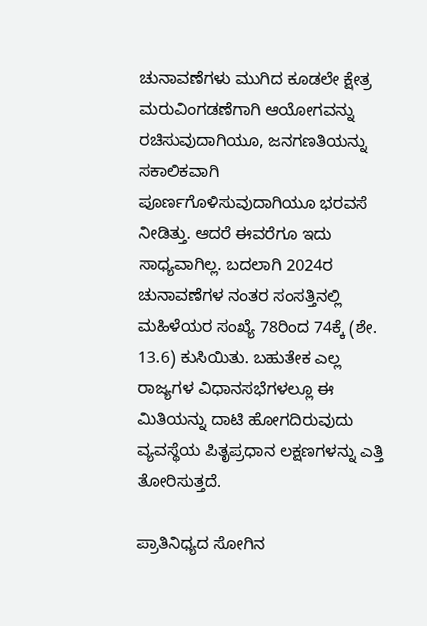ಚುನಾವಣೆಗಳು ಮುಗಿದ ಕೂಡಲೇ ಕ್ಷೇತ್ರ ಮರುವಿಂಗಡಣೆಗಾಗಿ ಆಯೋಗವನ್ನು ರಚಿಸುವುದಾಗಿಯೂ, ಜನಗಣತಿಯನ್ನು ಸಕಾಲಿಕವಾಗಿ ಪೂರ್ಣಗೊಳಿಸುವುದಾಗಿಯೂ ಭರವಸೆ ನೀಡಿತ್ತು. ಆದರೆ ಈವರೆಗೂ ಇದು ಸಾಧ್ಯವಾಗಿಲ್ಲ. ಬದಲಾಗಿ 2024ರ ಚುನಾವಣೆಗಳ ನಂತರ ಸಂಸತ್ತಿನಲ್ಲಿ ಮಹಿಳೆಯರ ಸಂಖ್ಯೆ 78ರಿಂದ 74ಕ್ಕೆ (ಶೇ. 13.6) ಕುಸಿಯಿತು. ಬಹುತೇಕ ಎಲ್ಲ ರಾಜ್ಯಗಳ ವಿಧಾನಸಭೆಗಳಲ್ಲೂ ಈ ಮಿತಿಯನ್ನು ದಾಟಿ ಹೋಗದಿರುವುದು ವ್ಯವಸ್ಥೆಯ ಪಿತೃಪ್ರಧಾನ ಲಕ್ಷಣಗಳನ್ನು ಎತ್ತಿ ತೋರಿಸುತ್ತದೆ.

ಪ್ರಾತಿನಿಧ್ಯದ ಸೋಗಿನ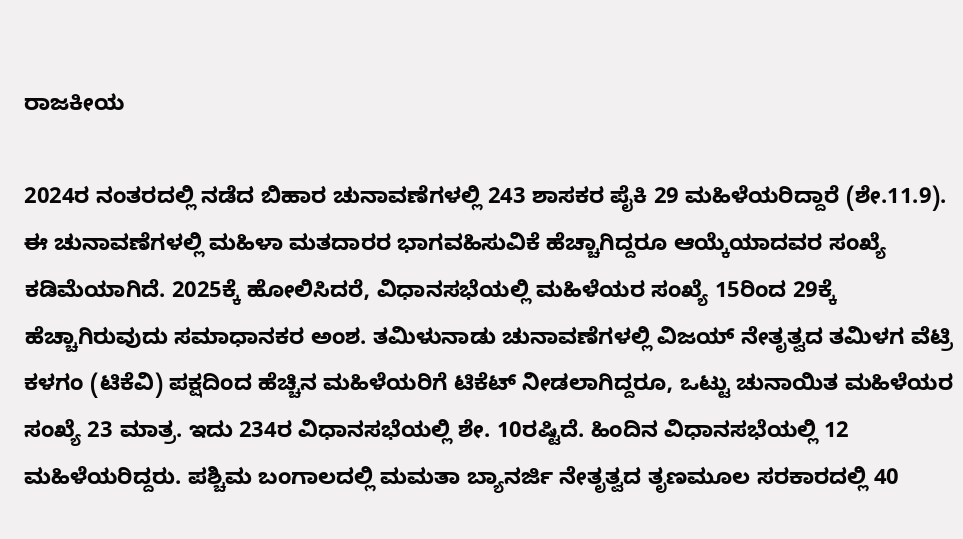ರಾಜಕೀಯ

2024ರ ನಂತರದಲ್ಲಿ ನಡೆದ ಬಿಹಾರ ಚುನಾವಣೆಗಳಲ್ಲಿ 243 ಶಾಸಕರ ಪೈಕಿ 29 ಮಹಿಳೆಯರಿದ್ದಾರೆ (ಶೇ.11.9). ಈ ಚುನಾವಣೆಗಳಲ್ಲಿ ಮಹಿಳಾ ಮತದಾರರ ಭಾಗವಹಿಸುವಿಕೆ ಹೆಚ್ಚಾಗಿದ್ದರೂ ಆಯ್ಕೆಯಾದವರ ಸಂಖ್ಯೆ ಕಡಿಮೆಯಾಗಿದೆ. 2025ಕ್ಕೆ ಹೋಲಿಸಿದರೆ, ವಿಧಾನಸಭೆಯಲ್ಲಿ ಮಹಿಳೆಯರ ಸಂಖ್ಯೆ 15ರಿಂದ 29ಕ್ಕೆ ಹೆಚ್ಚಾಗಿರುವುದು ಸಮಾಧಾನಕರ ಅಂಶ. ತಮಿಳುನಾಡು ಚುನಾವಣೆಗಳಲ್ಲಿ ವಿಜಯ್ ನೇತೃತ್ವದ ತಮಿಳಗ ವೆಟ್ರಿ ಕಳಗಂ (ಟಿಕೆವಿ) ಪಕ್ಷದಿಂದ ಹೆಚ್ಚಿನ ಮಹಿಳೆಯರಿಗೆ ಟಿಕೆಟ್ ನೀಡಲಾಗಿದ್ದರೂ, ಒಟ್ಟು ಚುನಾಯಿತ ಮಹಿಳೆಯರ ಸಂಖ್ಯೆ 23 ಮಾತ್ರ. ಇದು 234ರ ವಿಧಾನಸಭೆಯಲ್ಲಿ ಶೇ. 10ರಷ್ಟಿದೆ. ಹಿಂದಿನ ವಿಧಾನಸಭೆಯಲ್ಲಿ 12 ಮಹಿಳೆಯರಿದ್ದರು. ಪಶ್ಚಿಮ ಬಂಗಾಲದಲ್ಲಿ ಮಮತಾ ಬ್ಯಾನರ್ಜಿ ನೇತೃತ್ವದ ತೃಣಮೂಲ ಸರಕಾರದಲ್ಲಿ 40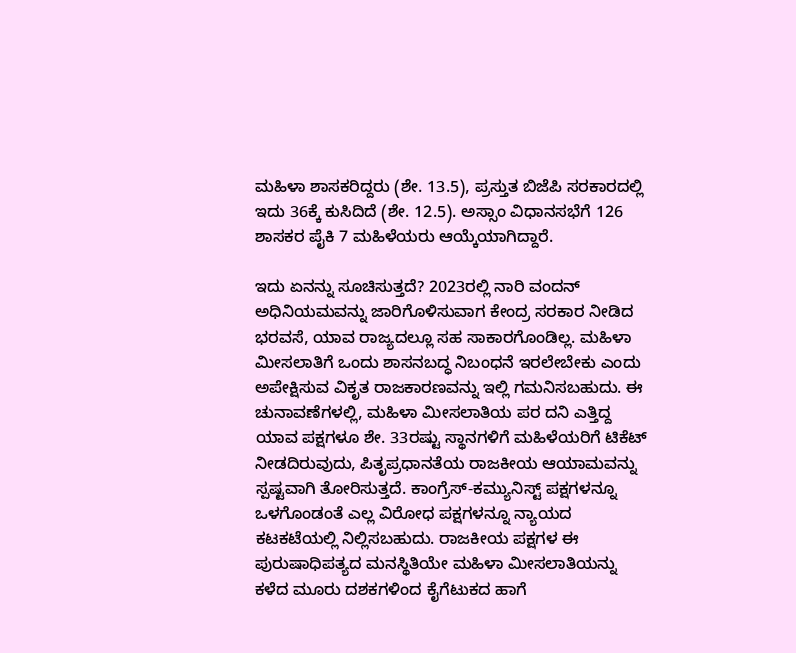ಮಹಿಳಾ ಶಾಸಕರಿದ್ದರು (ಶೇ. 13.5), ಪ್ರಸ್ತುತ ಬಿಜೆಪಿ ಸರಕಾರದಲ್ಲಿ ಇದು 36ಕ್ಕೆ ಕುಸಿದಿದೆ (ಶೇ. 12.5). ಅಸ್ಸಾಂ ವಿಧಾನಸಭೆಗೆ 126 ಶಾಸಕರ ಪೈಕಿ 7 ಮಹಿಳೆಯರು ಆಯ್ಕೆಯಾಗಿದ್ದಾರೆ.

ಇದು ಏನನ್ನು ಸೂಚಿಸುತ್ತದೆ? 2023ರಲ್ಲಿ ನಾರಿ ವಂದನ್ ಅಧಿನಿಯಮವನ್ನು ಜಾರಿಗೊಳಿಸುವಾಗ ಕೇಂದ್ರ ಸರಕಾರ ನೀಡಿದ ಭರವಸೆ, ಯಾವ ರಾಜ್ಯದಲ್ಲೂ ಸಹ ಸಾಕಾರಗೊಂಡಿಲ್ಲ. ಮಹಿಳಾ ಮೀಸಲಾತಿಗೆ ಒಂದು ಶಾಸನಬದ್ಧ ನಿಬಂಧನೆ ಇರಲೇಬೇಕು ಎಂದು ಅಪೇಕ್ಷಿಸುವ ವಿಕೃತ ರಾಜಕಾರಣವನ್ನು ಇಲ್ಲಿ ಗಮನಿಸಬಹುದು. ಈ ಚುನಾವಣೆಗಳಲ್ಲಿ, ಮಹಿಳಾ ಮೀಸಲಾತಿಯ ಪರ ದನಿ ಎತ್ತಿದ್ದ ಯಾವ ಪಕ್ಷಗಳೂ ಶೇ. 33ರಷ್ಟು ಸ್ಥಾನಗಳಿಗೆ ಮಹಿಳೆಯರಿಗೆ ಟಿಕೆಟ್ ನೀಡದಿರುವುದು, ಪಿತೃಪ್ರಧಾನತೆಯ ರಾಜಕೀಯ ಆಯಾಮವನ್ನು ಸ್ಪಷ್ಟವಾಗಿ ತೋರಿಸುತ್ತದೆ. ಕಾಂಗ್ರೆಸ್-ಕಮ್ಯುನಿಸ್ಟ್ ಪಕ್ಷಗಳನ್ನೂ ಒಳಗೊಂಡಂತೆ ಎಲ್ಲ ವಿರೋಧ ಪಕ್ಷಗಳನ್ನೂ ನ್ಯಾಯದ ಕಟಕಟೆಯಲ್ಲಿ ನಿಲ್ಲಿಸಬಹುದು. ರಾಜಕೀಯ ಪಕ್ಷಗಳ ಈ ಪುರುಷಾಧಿಪತ್ಯದ ಮನಸ್ಥಿತಿಯೇ ಮಹಿಳಾ ಮೀಸಲಾತಿಯನ್ನು ಕಳೆದ ಮೂರು ದಶಕಗಳಿಂದ ಕೈಗೆಟುಕದ ಹಾಗೆ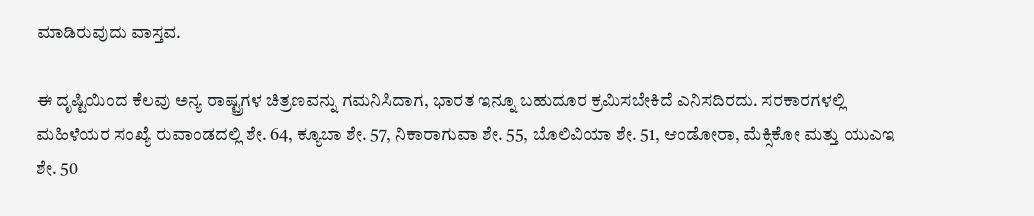ಮಾಡಿರುವುದು ವಾಸ್ತವ.

ಈ ದೃಷ್ಟಿಯಿಂದ ಕೆಲವು ಅನ್ಯ ರಾಷ್ಟ್ರಗಳ ಚಿತ್ರಣವನ್ನು ಗಮನಿಸಿದಾಗ, ಭಾರತ ಇನ್ನೂ ಬಹುದೂರ ಕ್ರಮಿಸಬೇಕಿದೆ ಎನಿಸದಿರದು. ಸರಕಾರಗಳಲ್ಲಿ ಮಹಿಳೆಯರ ಸಂಖ್ಯೆ ರುವಾಂಡದಲ್ಲಿ ಶೇ. 64, ಕ್ಯೂಬಾ ಶೇ. 57, ನಿಕಾರಾಗುವಾ ಶೇ. 55, ಬೊಲಿವಿಯಾ ಶೇ. 51, ಆಂಡೋರಾ, ಮೆಕ್ಸಿಕೋ ಮತ್ತು ಯುಎಇ ಶೇ. 50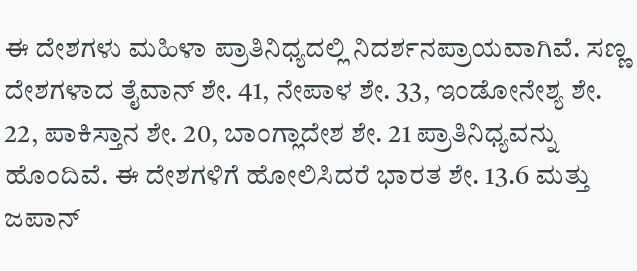ಈ ದೇಶಗಳು ಮಹಿಳಾ ಪ್ರಾತಿನಿಧ್ಯದಲ್ಲಿ ನಿದರ್ಶನಪ್ರಾಯವಾಗಿವೆ. ಸಣ್ಣ ದೇಶಗಳಾದ ತೈವಾನ್ ಶೇ. 41, ನೇಪಾಳ ಶೇ. 33, ಇಂಡೋನೇಶ್ಯ ಶೇ. 22, ಪಾಕಿಸ್ತಾನ ಶೇ. 20, ಬಾಂಗ್ಲಾದೇಶ ಶೇ. 21 ಪ್ರಾತಿನಿಧ್ಯವನ್ನು ಹೊಂದಿವೆ. ಈ ದೇಶಗಳಿಗೆ ಹೋಲಿಸಿದರೆ ಭಾರತ ಶೇ. 13.6 ಮತ್ತು ಜಪಾನ್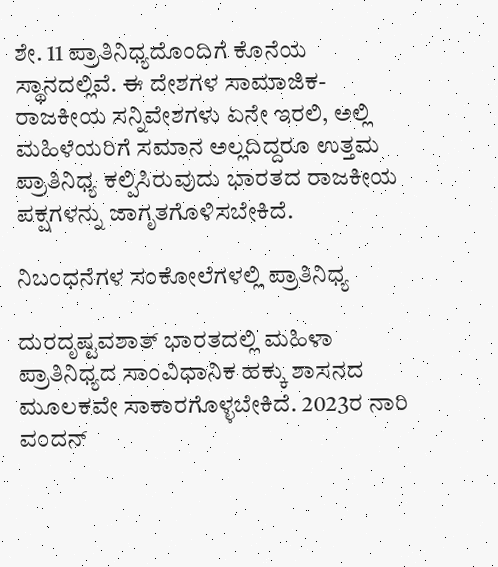ಶೇ. 11 ಪ್ರಾತಿನಿಧ್ಯದೊಂದಿಗೆ ಕೊನೆಯ ಸ್ಥಾನದಲ್ಲಿವೆ. ಈ ದೇಶಗಳ ಸಾಮಾಜಿಕ-ರಾಜಕೀಯ ಸನ್ನಿವೇಶಗಳು ಏನೇ ಇರಲಿ, ಅಲ್ಲಿ ಮಹಿಳೆಯರಿಗೆ ಸಮಾನ ಅಲ್ಲದಿದ್ದರೂ ಉತ್ತಮ ಪ್ರಾತಿನಿಧ್ಯ ಕಲ್ಪಿಸಿರುವುದು ಭಾರತದ ರಾಜಕೀಯ ಪಕ್ಷಗಳನ್ನು ಜಾಗೃತಗೊಳಿಸಬೇಕಿದೆ.

ನಿಬಂಧನೆಗಳ ಸಂಕೋಲೆಗಳಲ್ಲಿ ಪ್ರಾತಿನಿಧ್ಯ

ದುರದೃಷ್ಟವಶಾತ್ ಭಾರತದಲ್ಲಿ ಮಹಿಳಾ ಪ್ರಾತಿನಿಧ್ಯದ ಸಾಂವಿಧಾನಿಕ ಹಕ್ಕು ಶಾಸನದ ಮೂಲಕವೇ ಸಾಕಾರಗೊಳ್ಳಬೇಕಿದೆ. 2023ರ ನಾರಿ ವಂದನ್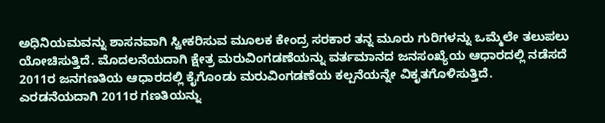ಅಧಿನಿಯಮವನ್ನು ಶಾಸನವಾಗಿ ಸ್ವೀಕರಿಸುವ ಮೂಲಕ ಕೇಂದ್ರ ಸರಕಾರ ತನ್ನ ಮೂರು ಗುರಿಗಳನ್ನು ಒಮ್ಮೆಲೇ ತಲುಪಲು ಯೋಚಿಸುತ್ತಿದೆ. ಮೊದಲನೆಯದಾಗಿ ಕ್ಷೇತ್ರ ಮರುವಿಂಗಡಣೆಯನ್ನು ವರ್ತಮಾನದ ಜನಸಂಖ್ಯೆಯ ಆಧಾರದಲ್ಲಿ ನಡೆಸದೆ 2011ರ ಜನಗಣತಿಯ ಆಧಾರದಲ್ಲಿ ಕೈಗೊಂಡು ಮರುವಿಂಗಡಣೆಯ ಕಲ್ಪನೆಯನ್ನೇ ವಿಕೃತಗೊಳಿಸುತ್ತಿದೆ. ಎರಡನೆಯದಾಗಿ 2011ರ ಗಣತಿಯನ್ನು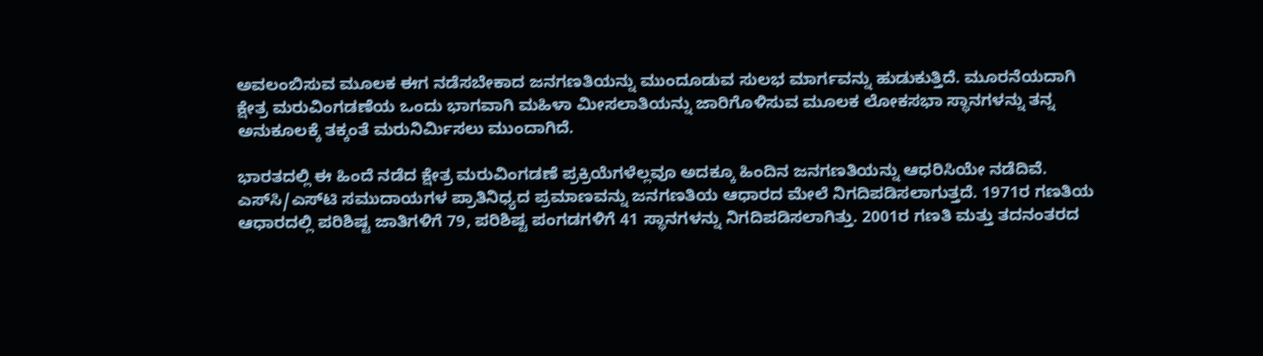ಅವಲಂಬಿಸುವ ಮೂಲಕ ಈಗ ನಡೆಸಬೇಕಾದ ಜನಗಣತಿಯನ್ನು ಮುಂದೂಡುವ ಸುಲಭ ಮಾರ್ಗವನ್ನು ಹುಡುಕುತ್ತಿದೆ. ಮೂರನೆಯದಾಗಿ ಕ್ಷೇತ್ರ ಮರುವಿಂಗಡಣೆಯ ಒಂದು ಭಾಗವಾಗಿ ಮಹಿಳಾ ಮೀಸಲಾತಿಯನ್ನು ಜಾರಿಗೊಳಿಸುವ ಮೂಲಕ ಲೋಕಸಭಾ ಸ್ಥಾನಗಳನ್ನು ತನ್ನ ಅನುಕೂಲಕ್ಕೆ ತಕ್ಕಂತೆ ಮರುನಿರ್ಮಿಸಲು ಮುಂದಾಗಿದೆ.

ಭಾರತದಲ್ಲಿ ಈ ಹಿಂದೆ ನಡೆದ ಕ್ಷೇತ್ರ ಮರುವಿಂಗಡಣೆ ಪ್ರಕ್ರಿಯೆಗಳೆಲ್ಲವೂ ಅದಕ್ಕೂ ಹಿಂದಿನ ಜನಗಣತಿಯನ್ನು ಆಧರಿಸಿಯೇ ನಡೆದಿವೆ. ಎಸ್‌ಸಿ/ಎಸ್‌ಟಿ ಸಮುದಾಯಗಳ ಪ್ರಾತಿನಿಧ್ಯದ ಪ್ರಮಾಣವನ್ನು ಜನಗಣತಿಯ ಆಧಾರದ ಮೇಲೆ ನಿಗದಿಪಡಿಸಲಾಗುತ್ತದೆ. 1971ರ ಗಣತಿಯ ಆಧಾರದಲ್ಲಿ ಪರಿಶಿಷ್ಟ ಜಾತಿಗಳಿಗೆ 79, ಪರಿಶಿಷ್ಟ ಪಂಗಡಗಳಿಗೆ 41 ಸ್ಥಾನಗಳನ್ನು ನಿಗದಿಪಡಿಸಲಾಗಿತ್ತು. 2001ರ ಗಣತಿ ಮತ್ತು ತದನಂತರದ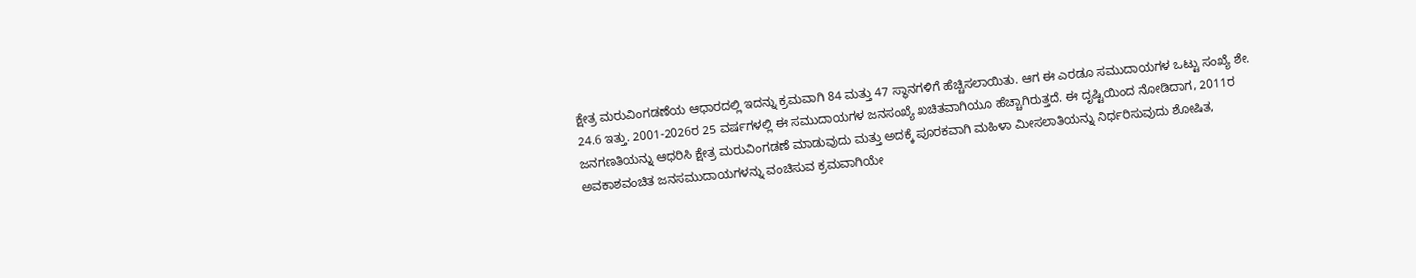ಕ್ಷೇತ್ರ ಮರುವಿಂಗಡಣೆಯ ಆಧಾರದಲ್ಲಿ ಇದನ್ನು ಕ್ರಮವಾಗಿ 84 ಮತ್ತು 47 ಸ್ಥಾನಗಳಿಗೆ ಹೆಚ್ಚಿಸಲಾಯಿತು. ಆಗ ಈ ಎರಡೂ ಸಮುದಾಯಗಳ ಒಟ್ಟು ಸಂಖ್ಯೆ ಶೇ. 24.6 ಇತ್ತು. 2001-2026ರ 25 ವರ್ಷಗಳಲ್ಲಿ ಈ ಸಮುದಾಯಗಳ ಜನಸಂಖ್ಯೆ ಖಚಿತವಾಗಿಯೂ ಹೆಚ್ಚಾಗಿರುತ್ತದೆ. ಈ ದೃಷ್ಟಿಯಿಂದ ನೋಡಿದಾಗ, 2011ರ ಜನಗಣತಿಯನ್ನು ಆಧರಿಸಿ ಕ್ಷೇತ್ರ ಮರುವಿಂಗಡಣೆ ಮಾಡುವುದು ಮತ್ತು ಅದಕ್ಕೆ ಪೂರಕವಾಗಿ ಮಹಿಳಾ ಮೀಸಲಾತಿಯನ್ನು ನಿರ್ಧರಿಸುವುದು ಶೋಷಿತ, ಅವಕಾಶವಂಚಿತ ಜನಸಮುದಾಯಗಳನ್ನು ವಂಚಿಸುವ ಕ್ರಮವಾಗಿಯೇ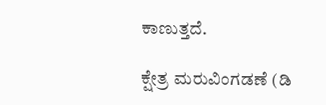ಕಾಣುತ್ತದೆ.

ಕ್ಷೇತ್ರ ಮರುವಿಂಗಡಣೆ (ಡಿ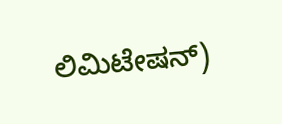ಲಿಮಿಟೇಷನ್)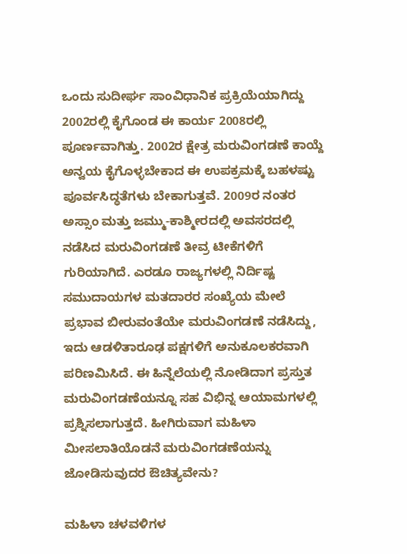ಒಂದು ಸುದೀರ್ಘ ಸಾಂವಿಧಾನಿಕ ಪ್ರಕ್ರಿಯೆಯಾಗಿದ್ದು 2002ರಲ್ಲಿ ಕೈಗೊಂಡ ಈ ಕಾರ್ಯ 2008ರಲ್ಲಿ ಪೂರ್ಣವಾಗಿತ್ತು. 2002ರ ಕ್ಷೇತ್ರ ಮರುವಿಂಗಡಣೆ ಕಾಯ್ದೆ ಅನ್ವಯ ಕೈಗೊಳ್ಳಬೇಕಾದ ಈ ಉಪಕ್ರಮಕ್ಕೆ ಬಹಳಷ್ಟು ಪೂರ್ವಸಿದ್ಧತೆಗಳು ಬೇಕಾಗುತ್ತವೆ. 2009ರ ನಂತರ ಅಸ್ಸಾಂ ಮತ್ತು ಜಮ್ಮು-ಕಾಶ್ಮೀರದಲ್ಲಿ ಅವಸರದಲ್ಲಿ ನಡೆಸಿದ ಮರುವಿಂಗಡಣೆ ತೀವ್ರ ಟೀಕೆಗಳಿಗೆ ಗುರಿಯಾಗಿದೆ. ಎರಡೂ ರಾಜ್ಯಗಳಲ್ಲಿ ನಿರ್ದಿಷ್ಟ ಸಮುದಾಯಗಳ ಮತದಾರರ ಸಂಖ್ಯೆಯ ಮೇಲೆ ಪ್ರಭಾವ ಬೀರುವಂತೆಯೇ ಮರುವಿಂಗಡಣೆ ನಡೆಸಿದ್ದು, ಇದು ಆಡಳಿತಾರೂಢ ಪಕ್ಷಗಳಿಗೆ ಅನುಕೂಲಕರವಾಗಿ ಪರಿಣಮಿಸಿದೆ. ಈ ಹಿನ್ನೆಲೆಯಲ್ಲಿ ನೋಡಿದಾಗ ಪ್ರಸ್ತುತ ಮರುವಿಂಗಡಣೆಯನ್ನೂ ಸಹ ವಿಭಿನ್ನ ಆಯಾಮಗಳಲ್ಲಿ ಪ್ರಶ್ನಿಸಲಾಗುತ್ತದೆ. ಹೀಗಿರುವಾಗ ಮಹಿಳಾ ಮೀಸಲಾತಿಯೊಡನೆ ಮರುವಿಂಗಡಣೆಯನ್ನು ಜೋಡಿಸುವುದರ ಔಚಿತ್ಯವೇನು?

ಮಹಿಳಾ ಚಳವಳಿಗಳ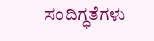ಸಂದಿಗ್ಧತೆಗಳು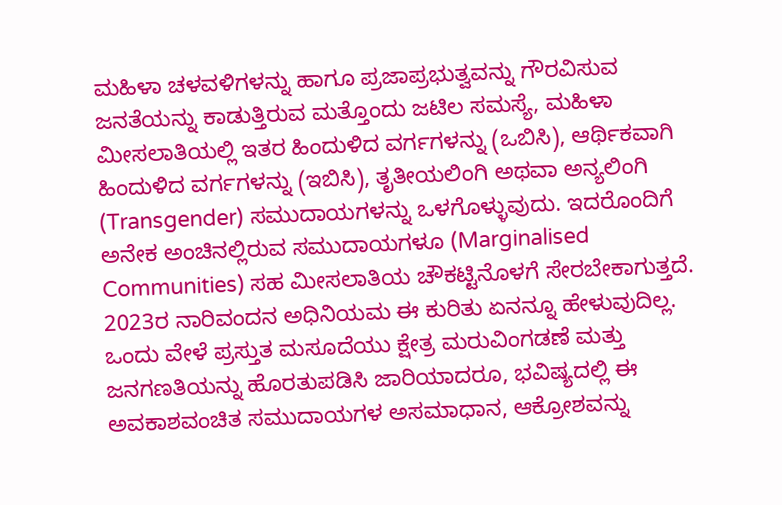ಮಹಿಳಾ ಚಳವಳಿಗಳನ್ನು ಹಾಗೂ ಪ್ರಜಾಪ್ರಭುತ್ವವನ್ನು ಗೌರವಿಸುವ ಜನತೆಯನ್ನು ಕಾಡುತ್ತಿರುವ ಮತ್ತೊಂದು ಜಟಿಲ ಸಮಸ್ಯೆ, ಮಹಿಳಾ ಮೀಸಲಾತಿಯಲ್ಲಿ ಇತರ ಹಿಂದುಳಿದ ವರ್ಗಗಳನ್ನು (ಒಬಿಸಿ), ಆರ್ಥಿಕವಾಗಿ ಹಿಂದುಳಿದ ವರ್ಗಗಳನ್ನು (ಇಬಿಸಿ), ತೃತೀಯಲಿಂಗಿ ಅಥವಾ ಅನ್ಯಲಿಂಗಿ (Transgender) ಸಮುದಾಯಗಳನ್ನು ಒಳಗೊಳ್ಳುವುದು. ಇದರೊಂದಿಗೆ ಅನೇಕ ಅಂಚಿನಲ್ಲಿರುವ ಸಮುದಾಯಗಳೂ (Marginalised Communities) ಸಹ ಮೀಸಲಾತಿಯ ಚೌಕಟ್ಟಿನೊಳಗೆ ಸೇರಬೇಕಾಗುತ್ತದೆ. 2023ರ ನಾರಿವಂದನ ಅಧಿನಿಯಮ ಈ ಕುರಿತು ಏನನ್ನೂ ಹೇಳುವುದಿಲ್ಲ. ಒಂದು ವೇಳೆ ಪ್ರಸ್ತುತ ಮಸೂದೆಯು ಕ್ಷೇತ್ರ ಮರುವಿಂಗಡಣೆ ಮತ್ತು ಜನಗಣತಿಯನ್ನು ಹೊರತುಪಡಿಸಿ ಜಾರಿಯಾದರೂ, ಭವಿಷ್ಯದಲ್ಲಿ ಈ ಅವಕಾಶವಂಚಿತ ಸಮುದಾಯಗಳ ಅಸಮಾಧಾನ, ಆಕ್ರೋಶವನ್ನು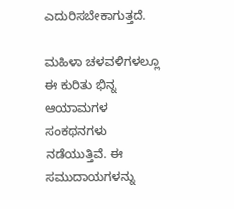ಎದುರಿಸಬೇಕಾಗುತ್ತದೆ.

ಮಹಿಳಾ ಚಳವಳಿಗಳಲ್ಲೂ ಈ ಕುರಿತು ಭಿನ್ನ ಆಯಾಮಗಳ ಸಂಕಥನಗಳು ನಡೆಯುತ್ತಿವೆ. ಈ ಸಮುದಾಯಗಳನ್ನು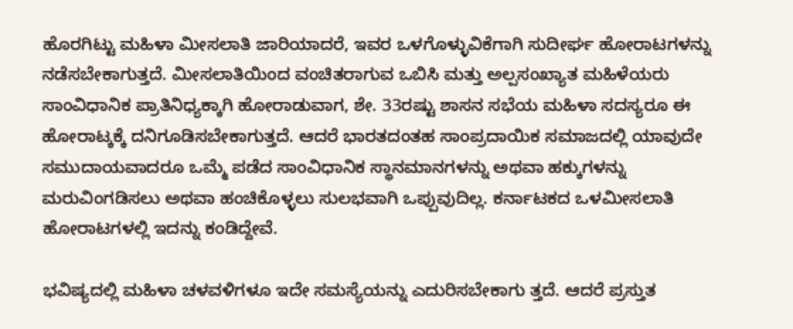ಹೊರಗಿಟ್ಟು ಮಹಿಳಾ ಮೀಸಲಾತಿ ಜಾರಿಯಾದರೆ, ಇವರ ಒಳಗೊಳ್ಳುವಿಕೆಗಾಗಿ ಸುದೀರ್ಘ ಹೋರಾಟಗಳನ್ನು ನಡೆಸಬೇಕಾಗುತ್ತದೆ. ಮೀಸಲಾತಿಯಿಂದ ವಂಚಿತರಾಗುವ ಒಬಿಸಿ ಮತ್ತು ಅಲ್ಪಸಂಖ್ಯಾತ ಮಹಿಳೆಯರು ಸಾಂವಿಧಾನಿಕ ಪ್ರಾತಿನಿಧ್ಯಕ್ಕಾಗಿ ಹೋರಾಡುವಾಗ, ಶೇ. 33ರಷ್ಟು ಶಾಸನ ಸಭೆಯ ಮಹಿಳಾ ಸದಸ್ಯರೂ ಈ ಹೋರಾಟ್ಕಕ್ಕೆ ದನಿಗೂಡಿಸಬೇಕಾಗುತ್ತದೆ. ಆದರೆ ಭಾರತದಂತಹ ಸಾಂಪ್ರದಾಯಿಕ ಸಮಾಜದಲ್ಲಿ ಯಾವುದೇ ಸಮುದಾಯವಾದರೂ ಒಮ್ಮೆ ಪಡೆದ ಸಾಂವಿಧಾನಿಕ ಸ್ಥಾನಮಾನಗಳನ್ನು ಅಥವಾ ಹಕ್ಕುಗಳನ್ನು ಮರುವಿಂಗಡಿಸಲು ಅಥವಾ ಹಂಚಿಕೊಳ್ಳಲು ಸುಲಭವಾಗಿ ಒಪ್ಪುವುದಿಲ್ಲ. ಕರ್ನಾಟಕದ ಒಳಮೀಸಲಾತಿ ಹೋರಾಟಗಳಲ್ಲಿ ಇದನ್ನು ಕಂಡಿದ್ದೇವೆ.

ಭವಿಷ್ಯದಲ್ಲಿ ಮಹಿಳಾ ಚಳವಳಿಗಳೂ ಇದೇ ಸಮಸ್ಯೆಯನ್ನು ಎದುರಿಸಬೇಕಾಗು ತ್ತದೆ. ಆದರೆ ಪ್ರಸ್ತುತ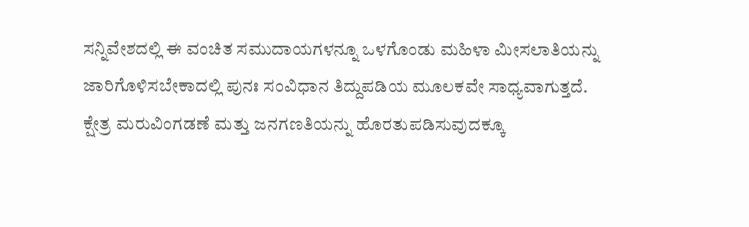ಸನ್ನಿವೇಶದಲ್ಲಿ ಈ ವಂಚಿತ ಸಮುದಾಯಗಳನ್ನೂ ಒಳಗೊಂಡು ಮಹಿಳಾ ಮೀಸಲಾತಿಯನ್ನು ಜಾರಿಗೊಳಿಸಬೇಕಾದಲ್ಲಿ ಪುನಃ ಸಂವಿಧಾನ ತಿದ್ದುಪಡಿಯ ಮೂಲಕವೇ ಸಾಧ್ಯವಾಗುತ್ತದೆ. ಕ್ಷೇತ್ರ ಮರುವಿಂಗಡಣೆ ಮತ್ತು ಜನಗಣತಿಯನ್ನು ಹೊರತುಪಡಿಸುವುದಕ್ಕೂ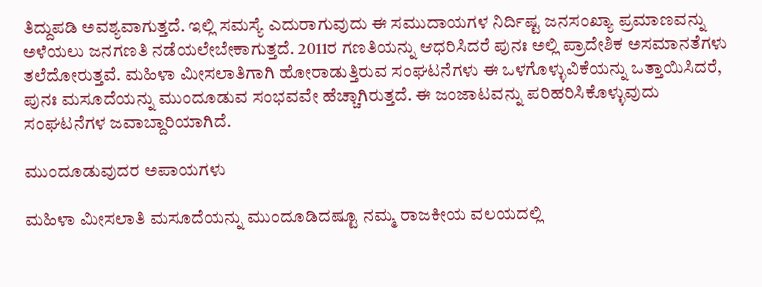ತಿದ್ದುಪಡಿ ಅವಶ್ಯವಾಗುತ್ತದೆ. ಇಲ್ಲಿ ಸಮಸ್ಯೆ ಎದುರಾಗುವುದು ಈ ಸಮುದಾಯಗಳ ನಿರ್ದಿಷ್ಟ ಜನಸಂಖ್ಯಾ ಪ್ರಮಾಣವನ್ನು ಅಳೆಯಲು ಜನಗಣತಿ ನಡೆಯಲೇಬೇಕಾಗುತ್ತದೆ. 2011ರ ಗಣತಿಯನ್ನು ಆಧರಿಸಿದರೆ ಪುನಃ ಅಲ್ಲಿ ಪ್ರಾದೇಶಿಕ ಅಸಮಾನತೆಗಳು ತಲೆದೋರುತ್ತವೆ. ಮಹಿಳಾ ಮೀಸಲಾತಿಗಾಗಿ ಹೋರಾಡುತ್ತಿರುವ ಸಂಘಟನೆಗಳು ಈ ಒಳಗೊಳ್ಳುವಿಕೆಯನ್ನು ಒತ್ತಾಯಿಸಿದರೆ, ಪುನಃ ಮಸೂದೆಯನ್ನು ಮುಂದೂಡುವ ಸಂಭವವೇ ಹೆಚ್ಚಾಗಿರುತ್ತದೆ. ಈ ಜಂಜಾಟವನ್ನು ಪರಿಹರಿಸಿಕೊಳ್ಳುವುದು ಸಂಘಟನೆಗಳ ಜವಾಬ್ದಾರಿಯಾಗಿದೆ.

ಮುಂದೂಡುವುದರ ಅಪಾಯಗಳು

ಮಹಿಳಾ ಮೀಸಲಾತಿ ಮಸೂದೆಯನ್ನು ಮುಂದೂಡಿದಷ್ಟೂ ನಮ್ಮ ರಾಜಕೀಯ ವಲಯದಲ್ಲಿ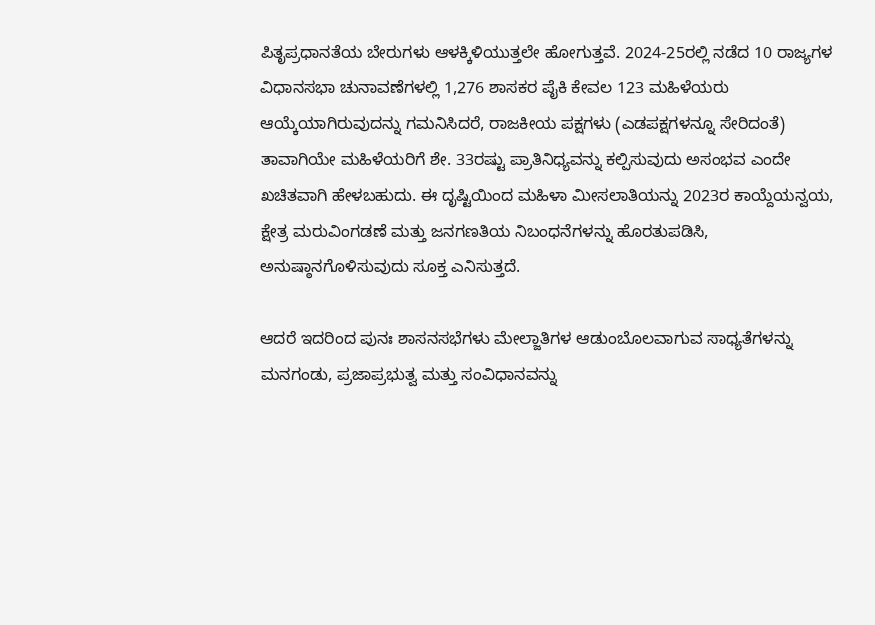ಪಿತೃಪ್ರಧಾನತೆಯ ಬೇರುಗಳು ಆಳಕ್ಕಿಳಿಯುತ್ತಲೇ ಹೋಗುತ್ತವೆ. 2024-25ರಲ್ಲಿ ನಡೆದ 10 ರಾಜ್ಯಗಳ ವಿಧಾನಸಭಾ ಚುನಾವಣೆಗಳಲ್ಲಿ 1,276 ಶಾಸಕರ ಪೈಕಿ ಕೇವಲ 123 ಮಹಿಳೆಯರು ಆಯ್ಕೆಯಾಗಿರುವುದನ್ನು ಗಮನಿಸಿದರೆ, ರಾಜಕೀಯ ಪಕ್ಷಗಳು (ಎಡಪಕ್ಷಗಳನ್ನೂ ಸೇರಿದಂತೆ) ತಾವಾಗಿಯೇ ಮಹಿಳೆಯರಿಗೆ ಶೇ. 33ರಷ್ಟು ಪ್ರಾತಿನಿಧ್ಯವನ್ನು ಕಲ್ಪಿಸುವುದು ಅಸಂಭವ ಎಂದೇ ಖಚಿತವಾಗಿ ಹೇಳಬಹುದು. ಈ ದೃಷ್ಟಿಯಿಂದ ಮಹಿಳಾ ಮೀಸಲಾತಿಯನ್ನು 2023ರ ಕಾಯ್ದೆಯನ್ವಯ, ಕ್ಷೇತ್ರ ಮರುವಿಂಗಡಣೆ ಮತ್ತು ಜನಗಣತಿಯ ನಿಬಂಧನೆಗಳನ್ನು ಹೊರತುಪಡಿಸಿ, ಅನುಷ್ಠಾನಗೊಳಿಸುವುದು ಸೂಕ್ತ ಎನಿಸುತ್ತದೆ.

ಆದರೆ ಇದರಿಂದ ಪುನಃ ಶಾಸನಸಭೆಗಳು ಮೇಲ್ಜಾತಿಗಳ ಆಡುಂಬೊಲವಾಗುವ ಸಾಧ್ಯತೆಗಳನ್ನು ಮನಗಂಡು, ಪ್ರಜಾಪ್ರಭುತ್ವ ಮತ್ತು ಸಂವಿಧಾನವನ್ನು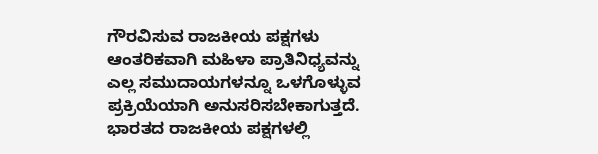ಗೌರವಿಸುವ ರಾಜಕೀಯ ಪಕ್ಷಗಳು ಆಂತರಿಕವಾಗಿ ಮಹಿಳಾ ಪ್ರಾತಿನಿಧ್ಯವನ್ನು ಎಲ್ಲ ಸಮುದಾಯಗಳನ್ನೂ ಒಳಗೊಳ್ಳುವ ಪ್ರಕ್ರಿಯೆಯಾಗಿ ಅನುಸರಿಸಬೇಕಾಗುತ್ತದೆ. ಭಾರತದ ರಾಜಕೀಯ ಪಕ್ಷಗಳಲ್ಲಿ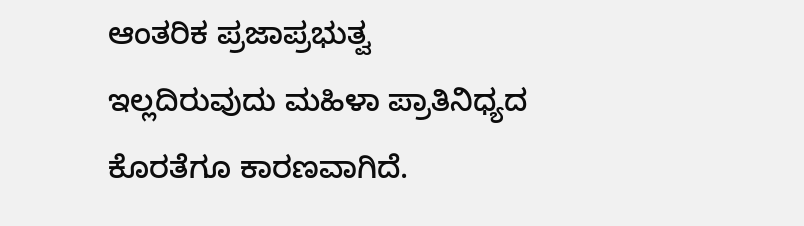ಆಂತರಿಕ ಪ್ರಜಾಪ್ರಭುತ್ವ ಇಲ್ಲದಿರುವುದು ಮಹಿಳಾ ಪ್ರಾತಿನಿಧ್ಯದ ಕೊರತೆಗೂ ಕಾರಣವಾಗಿದೆ.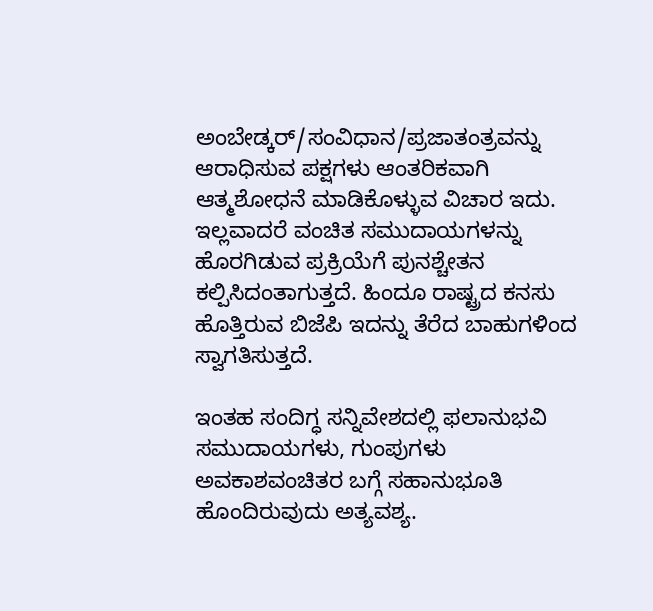ಅಂಬೇಡ್ಕರ್/ಸಂವಿಧಾನ/ಪ್ರಜಾತಂತ್ರವನ್ನು ಆರಾಧಿಸುವ ಪಕ್ಷಗಳು ಆಂತರಿಕವಾಗಿ ಆತ್ಮಶೋಧನೆ ಮಾಡಿಕೊಳ್ಳುವ ವಿಚಾರ ಇದು. ಇಲ್ಲವಾದರೆ ವಂಚಿತ ಸಮುದಾಯಗಳನ್ನು ಹೊರಗಿಡುವ ಪ್ರಕ್ರಿಯೆಗೆ ಪುನಶ್ಚೇತನ ಕಲ್ಪಿಸಿದಂತಾಗುತ್ತದೆ. ಹಿಂದೂ ರಾಷ್ಟ್ರದ ಕನಸು ಹೊತ್ತಿರುವ ಬಿಜೆಪಿ ಇದನ್ನು ತೆರೆದ ಬಾಹುಗಳಿಂದ ಸ್ವಾಗತಿಸುತ್ತದೆ.

ಇಂತಹ ಸಂದಿಗ್ಧ ಸನ್ನಿವೇಶದಲ್ಲಿ ಫಲಾನುಭವಿ ಸಮುದಾಯಗಳು, ಗುಂಪುಗಳು ಅವಕಾಶವಂಚಿತರ ಬಗ್ಗೆ ಸಹಾನುಭೂತಿ ಹೊಂದಿರುವುದು ಅತ್ಯವಶ್ಯ.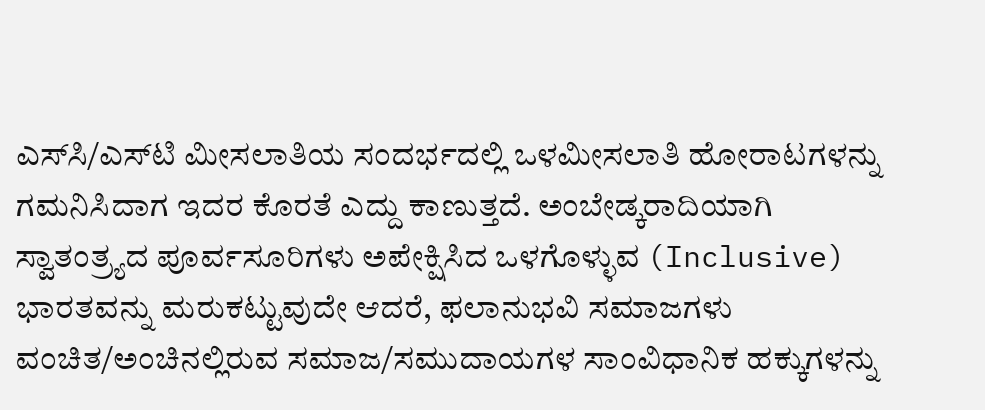ಎಸ್‌ಸಿ/ಎಸ್‌ಟಿ ಮೀಸಲಾತಿಯ ಸಂದರ್ಭದಲ್ಲಿ ಒಳಮೀಸಲಾತಿ ಹೋರಾಟಗಳನ್ನು ಗಮನಿಸಿದಾಗ ಇದರ ಕೊರತೆ ಎದ್ದು ಕಾಣುತ್ತದೆ. ಅಂಬೇಡ್ಕರಾದಿಯಾಗಿ ಸ್ವಾತಂತ್ರ್ಯದ ಪೂರ್ವಸೂರಿಗಳು ಅಪೇಕ್ಷಿಸಿದ ಒಳಗೊಳ್ಳುವ (Inclusive) ಭಾರತವನ್ನು ಮರುಕಟ್ಟುವುದೇ ಆದರೆ, ಫಲಾನುಭವಿ ಸಮಾಜಗಳು ವಂಚಿತ/ಅಂಚಿನಲ್ಲಿರುವ ಸಮಾಜ/ಸಮುದಾಯಗಳ ಸಾಂವಿಧಾನಿಕ ಹಕ್ಕುಗಳನ್ನು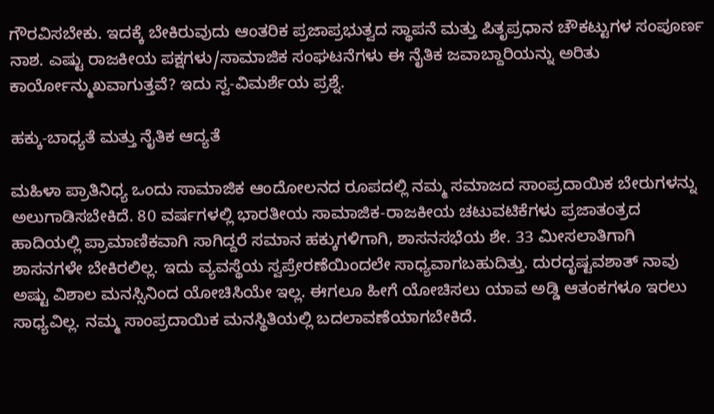ಗೌರವಿಸಬೇಕು. ಇದಕ್ಕೆ ಬೇಕಿರುವುದು ಆಂತರಿಕ ಪ್ರಜಾಪ್ರಭುತ್ವದ ಸ್ಥಾಪನೆ ಮತ್ತು ಪಿತೃಪ್ರಧಾನ ಚೌಕಟ್ಟುಗಳ ಸಂಪೂರ್ಣ ನಾಶ. ಎಷ್ಟು ರಾಜಕೀಯ ಪಕ್ಷಗಳು/ಸಾಮಾಜಿಕ ಸಂಘಟನೆಗಳು ಈ ನೈತಿಕ ಜವಾಬ್ದಾರಿಯನ್ನು ಅರಿತು ಕಾರ್ಯೋನ್ಮುಖವಾಗುತ್ತವೆ? ಇದು ಸ್ವ-ವಿಮರ್ಶೆಯ ಪ್ರಶ್ನೆ.

ಹಕ್ಕು-ಬಾಧ್ಯತೆ ಮತ್ತು ನೈತಿಕ ಆದ್ಯತೆ

ಮಹಿಳಾ ಪ್ರಾತಿನಿಧ್ಯ ಒಂದು ಸಾಮಾಜಿಕ ಆಂದೋಲನದ ರೂಪದಲ್ಲಿ ನಮ್ಮ ಸಮಾಜದ ಸಾಂಪ್ರದಾಯಿಕ ಬೇರುಗಳನ್ನು ಅಲುಗಾಡಿಸಬೇಕಿದೆ. 80 ವರ್ಷಗಳಲ್ಲಿ ಭಾರತೀಯ ಸಾಮಾಜಿಕ-ರಾಜಕೀಯ ಚಟುವಟಿಕೆಗಳು ಪ್ರಜಾತಂತ್ರದ ಹಾದಿಯಲ್ಲಿ ಪ್ರಾಮಾಣಿಕವಾಗಿ ಸಾಗಿದ್ದರೆ ಸಮಾನ ಹಕ್ಕುಗಳಿಗಾಗಿ, ಶಾಸನಸಭೆಯ ಶೇ. 33 ಮೀಸಲಾತಿಗಾಗಿ ಶಾಸನಗಳೇ ಬೇಕಿರಲಿಲ್ಲ. ಇದು ವ್ಯವಸ್ಥೆಯ ಸ್ವಪ್ರೇರಣೆಯಿಂದಲೇ ಸಾಧ್ಯವಾಗಬಹುದಿತ್ತು. ದುರದೃಷ್ಟವಶಾತ್ ನಾವು ಅಷ್ಟು ವಿಶಾಲ ಮನಸ್ಸಿನಿಂದ ಯೋಚಿಸಿಯೇ ಇಲ್ಲ. ಈಗಲೂ ಹೀಗೆ ಯೋಚಿಸಲು ಯಾವ ಅಡ್ಡಿ ಆತಂಕಗಳೂ ಇರಲು ಸಾಧ್ಯವಿಲ್ಲ. ನಮ್ಮ ಸಾಂಪ್ರದಾಯಿಕ ಮನಸ್ಥಿತಿಯಲ್ಲಿ ಬದಲಾವಣೆಯಾಗಬೇಕಿದೆ.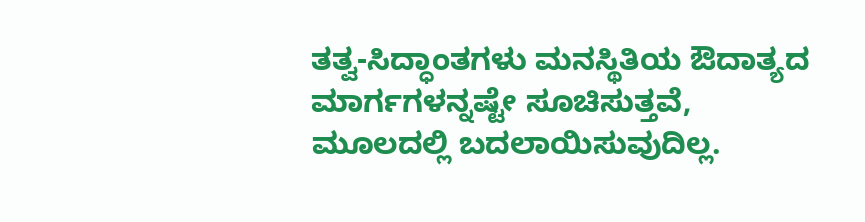ತತ್ವ-ಸಿದ್ಧಾಂತಗಳು ಮನಸ್ಥಿತಿಯ ಔದಾತ್ಯದ ಮಾರ್ಗಗಳನ್ನಷ್ಟೇ ಸೂಚಿಸುತ್ತವೆ, ಮೂಲದಲ್ಲಿ ಬದಲಾಯಿಸುವುದಿಲ್ಲ.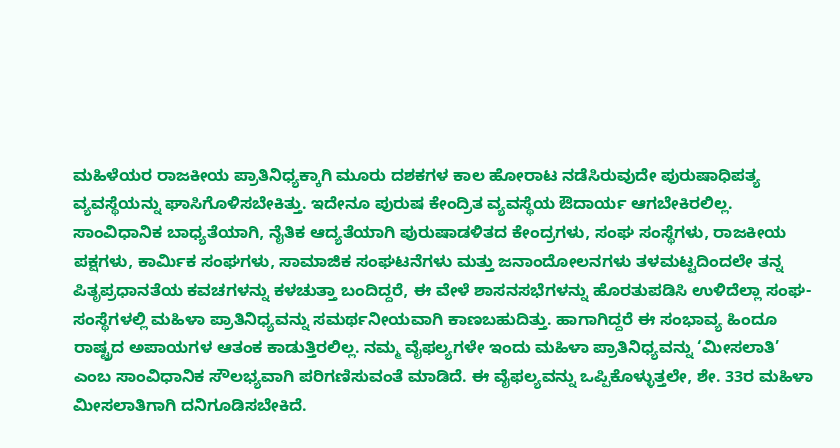ಮಹಿಳೆಯರ ರಾಜಕೀಯ ಪ್ರಾತಿನಿಧ್ಯಕ್ಕಾಗಿ ಮೂರು ದಶಕಗಳ ಕಾಲ ಹೋರಾಟ ನಡೆಸಿರುವುದೇ ಪುರುಷಾಧಿಪತ್ಯ ವ್ಯವಸ್ಥೆಯನ್ನು ಘಾಸಿಗೊಳಿಸಬೇಕಿತ್ತು. ಇದೇನೂ ಪುರುಷ ಕೇಂದ್ರಿತ ವ್ಯವಸ್ಥೆಯ ಔದಾರ್ಯ ಆಗಬೇಕಿರಲಿಲ್ಲ. ಸಾಂವಿಧಾನಿಕ ಬಾಧ್ಯತೆಯಾಗಿ, ನೈತಿಕ ಆದ್ಯತೆಯಾಗಿ ಪುರುಷಾಡಳಿತದ ಕೇಂದ್ರಗಳು, ಸಂಘ ಸಂಸ್ಥೆಗಳು, ರಾಜಕೀಯ ಪಕ್ಷಗಳು, ಕಾರ್ಮಿಕ ಸಂಘಗಳು, ಸಾಮಾಜಿಕ ಸಂಘಟನೆಗಳು ಮತ್ತು ಜನಾಂದೋಲನಗಳು ತಳಮಟ್ಟದಿಂದಲೇ ತನ್ನ ಪಿತೃಪ್ರಧಾನತೆಯ ಕವಚಗಳನ್ನು ಕಳಚುತ್ತಾ ಬಂದಿದ್ದರೆ, ಈ ವೇಳೆ ಶಾಸನಸಭೆಗಳನ್ನು ಹೊರತುಪಡಿಸಿ ಉಳಿದೆಲ್ಲಾ ಸಂಘ-ಸಂಸ್ಥೆಗಳಲ್ಲಿ ಮಹಿಳಾ ಪ್ರಾತಿನಿಧ್ಯವನ್ನು ಸಮರ್ಥನೀಯವಾಗಿ ಕಾಣಬಹುದಿತ್ತು. ಹಾಗಾಗಿದ್ದರೆ ಈ ಸಂಭಾವ್ಯ ಹಿಂದೂ ರಾಷ್ಟ್ರದ ಅಪಾಯಗಳ ಆತಂಕ ಕಾಡುತ್ತಿರಲಿಲ್ಲ. ನಮ್ಮ ವೈಫಲ್ಯಗಳೇ ಇಂದು ಮಹಿಳಾ ಪ್ರಾತಿನಿಧ್ಯವನ್ನು ‘ಮೀಸಲಾತಿ’ ಎಂಬ ಸಾಂವಿಧಾನಿಕ ಸೌಲಭ್ಯವಾಗಿ ಪರಿಗಣಿಸುವಂತೆ ಮಾಡಿದೆ. ಈ ವೈಫಲ್ಯವನ್ನು ಒಪ್ಪಿಕೊಳ್ಳುತ್ತಲೇ, ಶೇ. 33ರ ಮಹಿಳಾ ಮೀಸಲಾತಿಗಾಗಿ ದನಿಗೂಡಿಸಬೇಕಿದೆ.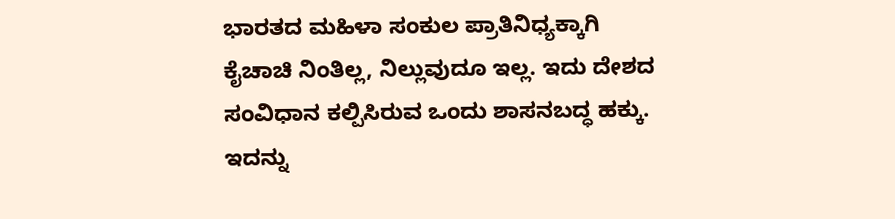ಭಾರತದ ಮಹಿಳಾ ಸಂಕುಲ ಪ್ರಾತಿನಿಧ್ಯಕ್ಕಾಗಿ ಕೈಚಾಚಿ ನಿಂತಿಲ್ಲ, ನಿಲ್ಲುವುದೂ ಇಲ್ಲ. ಇದು ದೇಶದ ಸಂವಿಧಾನ ಕಲ್ಪಿಸಿರುವ ಒಂದು ಶಾಸನಬದ್ಧ ಹಕ್ಕು. ಇದನ್ನು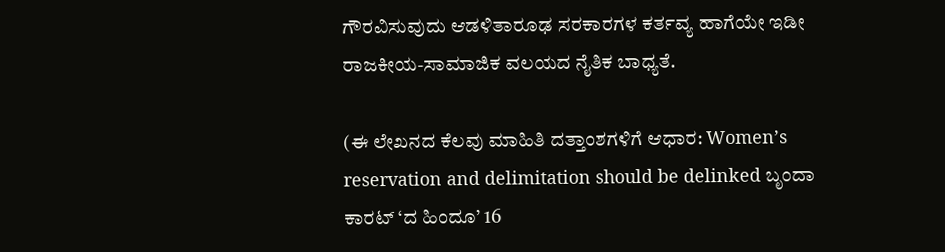ಗೌರವಿಸುವುದು ಆಡಳಿತಾರೂಢ ಸರಕಾರಗಳ ಕರ್ತವ್ಯ ಹಾಗೆಯೇ ಇಡೀ ರಾಜಕೀಯ-ಸಾಮಾಜಿಕ ವಲಯದ ನೈತಿಕ ಬಾಧ್ಯತೆ.

(ಈ ಲೇಖನದ ಕೆಲವು ಮಾಹಿತಿ ದತ್ತಾಂಶಗಳಿಗೆ ಆಧಾರ: Womenʼs reservation and delimitation should be delinked ಬೃಂದಾ ಕಾರಟ್ ‘ದ ಹಿಂದೂ’ 16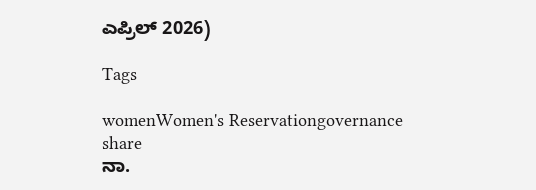ಎಪ್ರಿಲ್ 2026)

Tags

womenWomen's Reservationgovernance
share
ನಾ.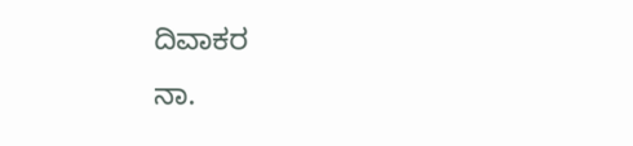ದಿವಾಕರ
ನಾ.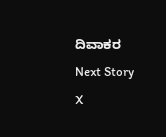ದಿವಾಕರ
Next Story
X